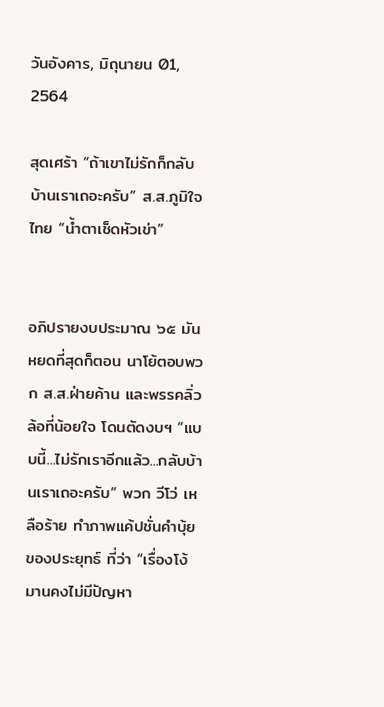วันอังคาร, มิถุนายน 01, 2564

สุดเศร้า “ถ้าเขาไม่รักก็กลับบ้านเราเถอะครับ” ส.ส.ภูมิใจไทย “น้ำตาเช็ดหัวเข่า”


อภิปรายงบประมาณ ๖๕ มันหยดที่สุดก็ตอน นาโย้ตอบพวก ส.ส.ฝ่ายค้าน และพรรคลิ่วล้อที่น้อยใจ โดนตัดงบฯ “แบบนี้...ไม่รักเราอีกแล้ว...กลับบ้านเราเถอะครับ” พวก วีโว่ เหลือร้าย ทำภาพแค้ปชั่นคำบุ้ยของประยุทธ์ ที่ว่า “เรื่องโง้มานคงไม่มีปัญหา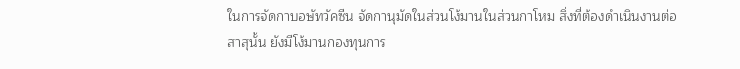ในการจัดกาบอษัทวัคซีน จัดกานุมัดในส่วนโง้มานในส่วนกาโหม สิ่งที่ต้องดำเนินงานต่อสาสุนั้น ยังมีโง้มานกองทุนการ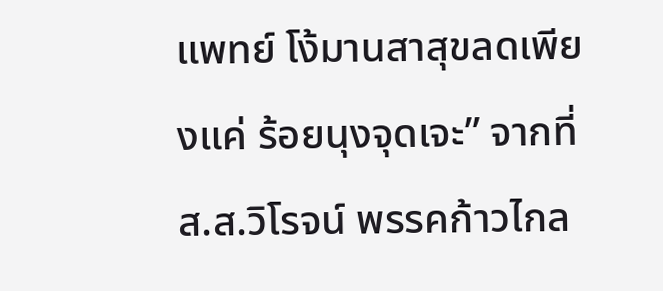แพทย์ โง้มานสาสุขลดเพียงแค่ ร้อยนุงจุดเจะ” จากที่ ส.ส.วิโรจน์ พรรคก้าวไกล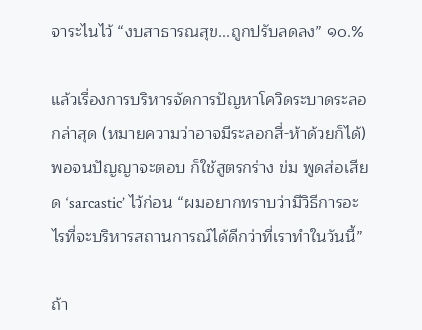จาระไนไว้ “งบสาธารณสุข...ถูกปรับลดลง” ๑๐.%

แล้วเรื่องการบริหารจัดการปัญหาโควิดระบาดระลอกล่าสุด (หมายความว่าอาจมีระลอกสี่-ห้าด้วยก็ได้) พอจนปัญญาจะตอบ ก็ใช้สูตรกร่าง ข่ม พูดส่อเสียด ‘sarcastic’ ไว้ก่อน “ผมอยากทราบว่ามีวิธีการอะไรที่จะบริหารสถานการณ์ได้ดีกว่าที่เราทำในวันนี้”

ถ้า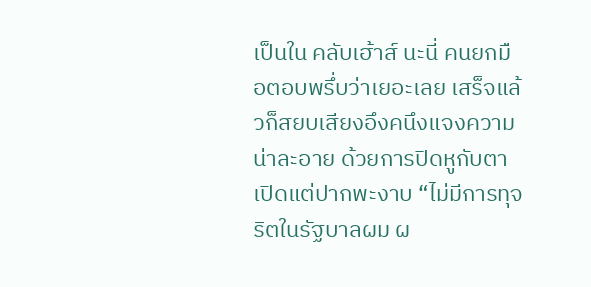เป็นใน คลับเฮ้าส์ นะนี่ คนยกมือตอบพรึ่บว่าเยอะเลย เสร็จแล้วก็สยบเสียงอึงคนึงแจงความน่าละอาย ด้วยการปิดหูกับตา เปิดแต่ปากพะงาบ “ไม่มีการทุจริตในรัฐบาลผม ผ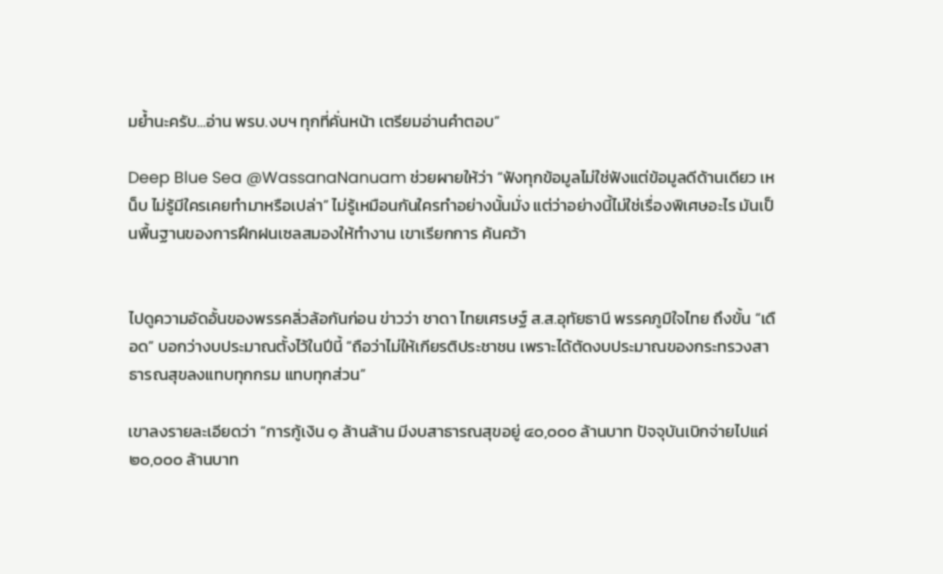มย้ำนะครับ...อ่าน พรบ.งบฯ ทุกที่คั่นหน้า เตรียมอ่านคำตอบ”

Deep Blue Sea @WassanaNanuam ช่วยผายให้ว่า “ฟังทุกข้อมูลไม่ใช่ฟังแต่ข้อมูลดีด้านเดียว เหน็บ ไม่รู้มีใครเคยทำมาหรือเปล่า” ไม่รู้เหมือนกันใครทำอย่างนั้นมั่ง แต่ว่าอย่างนี้ไม่ใช่เรื่องพิเศษอะไร มันเป็นพื้นฐานของการฝึกฝนเซลสมองให้ทำงาน เขาเรียกการ ค้นคว้า


ไปดูความอัดอั้นของพรรคลิ่วล้อกันก่อน ข่าวว่า ชาดา ไทยเศรษฐ์ ส.ส.อุทัยธานี พรรคภูมิใจไทย ถึงขั้น “เดือด” บอกว่างบประมาณตั้งไว้ในปีนี้ “ถือว่าไม่ให้เกียรติประชาชน เพราะได้ตัดงบประมาณของกระทรวงสาธารณสุขลงแทบทุกกรม แทบทุกส่วน”

เขาลงรายละเอียดว่า “การกู้เงิน ๑ ล้านล้าน มีงบสาธารณสุขอยู่ ๔๐,๐๐๐ ล้านบาท ปัจจุบันเบิกจ่ายไปแค่ ๒๐,๐๐๐ ล้านบาท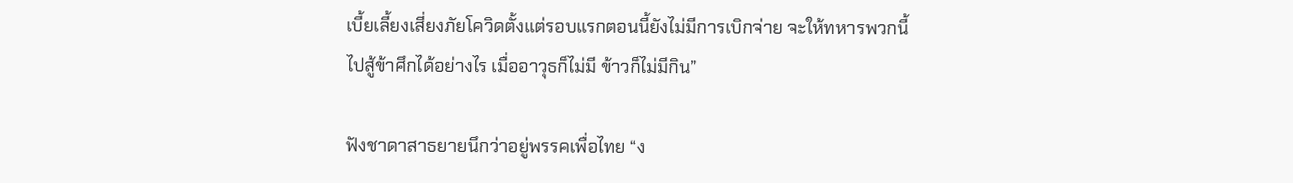เบี้ยเลี้ยงเสี่ยงภัยโควิดตั้งแต่รอบแรกตอนนี้ยังไม่มีการเบิกจ่าย จะให้ทหารพวกนี้ไปสู้ข้าศึกได้อย่างไร เมื่ออาวุธก็ไม่มี ข้าวก็ไม่มีกิน”

ฟังชาดาสาธยายนึกว่าอยู่พรรคเพื่อไทย “ง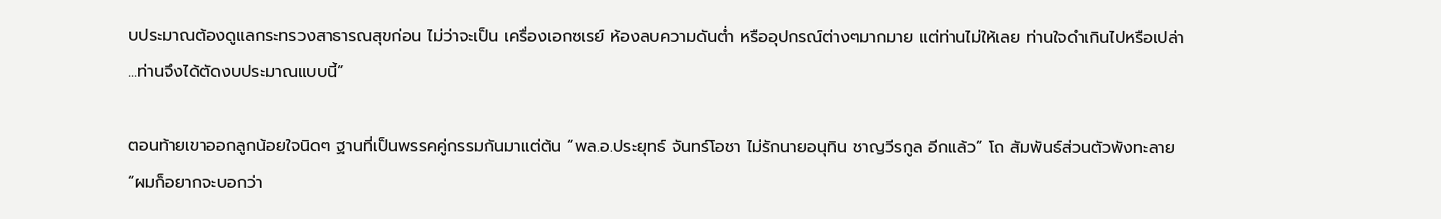บประมาณต้องดูแลกระทรวงสาธารณสุขก่อน ไม่ว่าจะเป็น เครื่องเอกซเรย์ ห้องลบความดันต่ำ หรืออุปกรณ์ต่างๆมากมาย แต่ท่านไม่ให้เลย ท่านใจดำเกินไปหรือเปล่า ...ท่านจึงได้ตัดงบประมาณแบบนี้”

ตอนท้ายเขาออกลูกน้อยใจนิดๆ ฐานที่เป็นพรรคคู่กรรมกันมาแต่ต้น “พล.อ.ประยุทธ์ จันทร์โอชา ไม่รักนายอนุทิน ชาญวีรกูล อีกแล้ว” โถ สัมพันธ์ส่วนตัวพังทะลาย “ผมก็อยากจะบอกว่า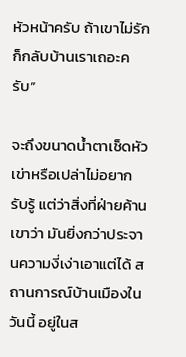หัวหน้าครับ ถ้าเขาไม่รักก็กลับบ้านเราเถอะครับ”

จะถึงขนาดน้ำตาเช็ดหัวเข่าหรือเปล่าไม่อยากรับรู้ แต่ว่าสิ่งที่ฝ่ายค้านเขาว่า มันยิ่งกว่าประจานความงี่เง่าเอาแต่ได้ สถานการณ์บ้านเมืองในวันนี้ อยู่ในส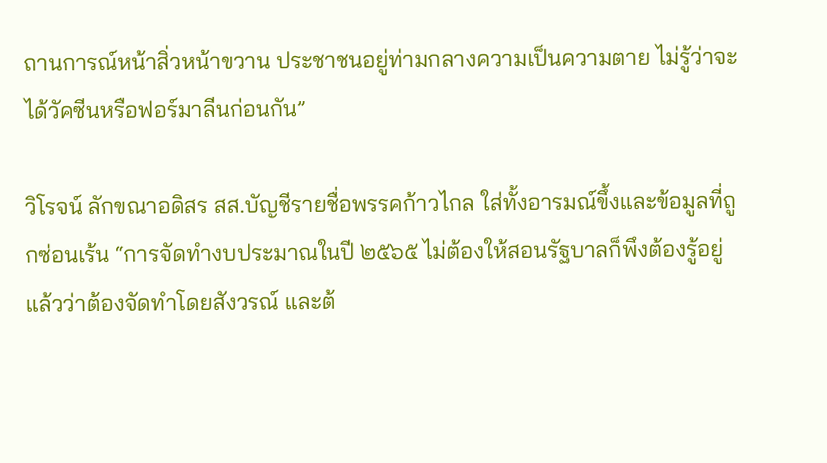ถานการณ์หน้าสิ่วหน้าขวาน ประชาชนอยู่ท่ามกลางความเป็นความตาย ไม่รู้ว่าจะได้วัคซีนหรือฟอร์มาลีนก่อนกัน”

วิโรจน์ ลักขณาอดิสร สส.บัญชีรายชื่อพรรคก้าวไกล ใส่ทั้งอารมณ์ขึ้งและข้อมูลที่ถูกซ่อนเร้น “การจัดทำงบประมาณในปี ๒๕๖๕ ไม่ต้องให้สอนรัฐบาลก็พึงต้องรู้อยู่แล้วว่าต้องจัดทำโดยสังวรณ์ และต้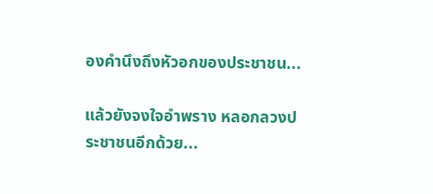องคำนึงถึงหัวอกของประชาชน...

แล้วยังจงใจอำพราง หลอกลวงประชาชนอีกด้วย...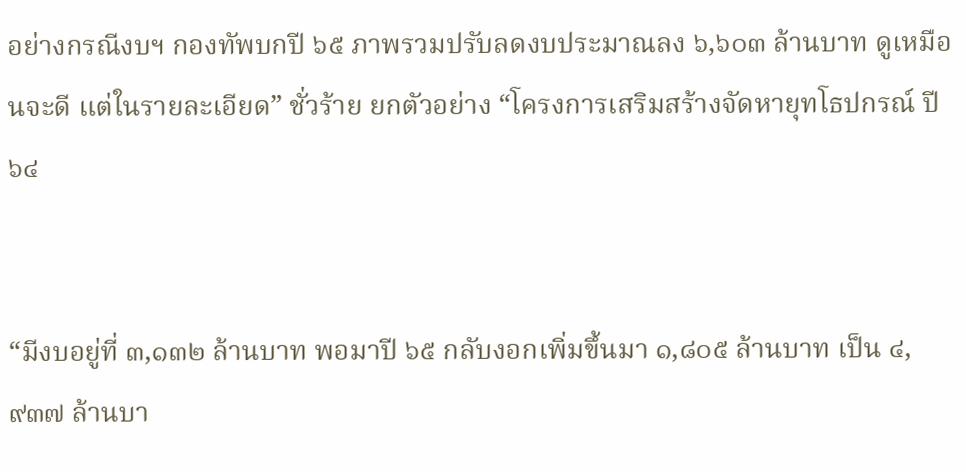อย่างกรณีงบฯ กองทัพบกปี ๖๕ ภาพรวมปรับลดงบประมาณลง ๖,๖๐๓ ล้านบาท ดูเหมือนจะดี แต่ในรายละเอียด” ชั่วร้าย ยกตัวอย่าง “โครงการเสริมสร้างจัดหายุทโธปกรณ์ ปี ๖๔


“มีงบอยู่ที่ ๓,๑๓๒ ล้านบาท พอมาปี ๖๕ กลับงอกเพิ่มขึ้นมา ๑,๘๐๕ ล้านบาท เป็น ๔,๙๓๗ ล้านบา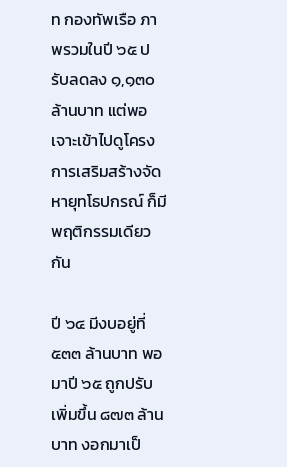ท กองทัพเรือ ภาพรวมในปี ๖๕ ปรับลดลง ๑,๑๓๐ ล้านบาท แต่พอเจาะเข้าไปดูโครงการเสริมสร้างจัดหายุทโธปกรณ์ ก็มีพฤติกรรมเดียวกัน

ปี ๖๔ มีงบอยู่ที่ ๕๓๓ ล้านบาท พอมาปี ๖๕ ถูกปรับเพิ่มขึ้น ๘๗๓ ล้านบาท งอกมาเป็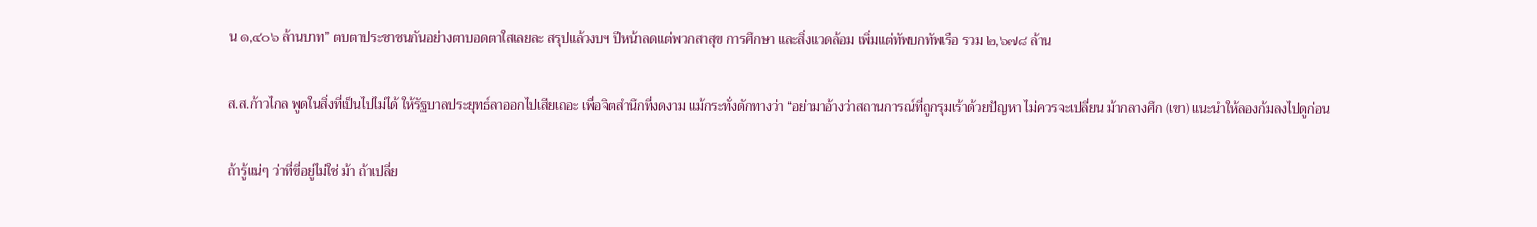น ๑,๔๐๖ ล้านบาท” ตบตาประชาชนกันอย่างตาบอดตาใสเลยละ สรุปแล้วงบฯ ปีหน้าลดแต่พวกสาสุข การศึกษา และสิ่งแวดล้อม เพิ่มแต่ทัพบกทัพเรือ รวม ๒,๖๗๘ ล้าน

ส.ส.ก้าวไกล พูดในสิ่งที่เป็นไปไม่ได้ ให้รัฐบาลประยุทธ์ลาออกไปเสียเถอะ เพื่อจิตสำนึกที่งดงาม แม้กระทั่งดักทางว่า “อย่ามาอ้างว่าสถานการณ์ที่ถูกรุมเร้าด้วยปัญหา ไม่ควรจะเปลี่ยน ม้ากลางศึก (เขา) แนะนำให้ลองก้มลงไปดูก่อน

ถ้ารู้แน่ๆ ว่าที่ขี่อยู่ไม่ใช่ ม้า ถ้าเปลี่ย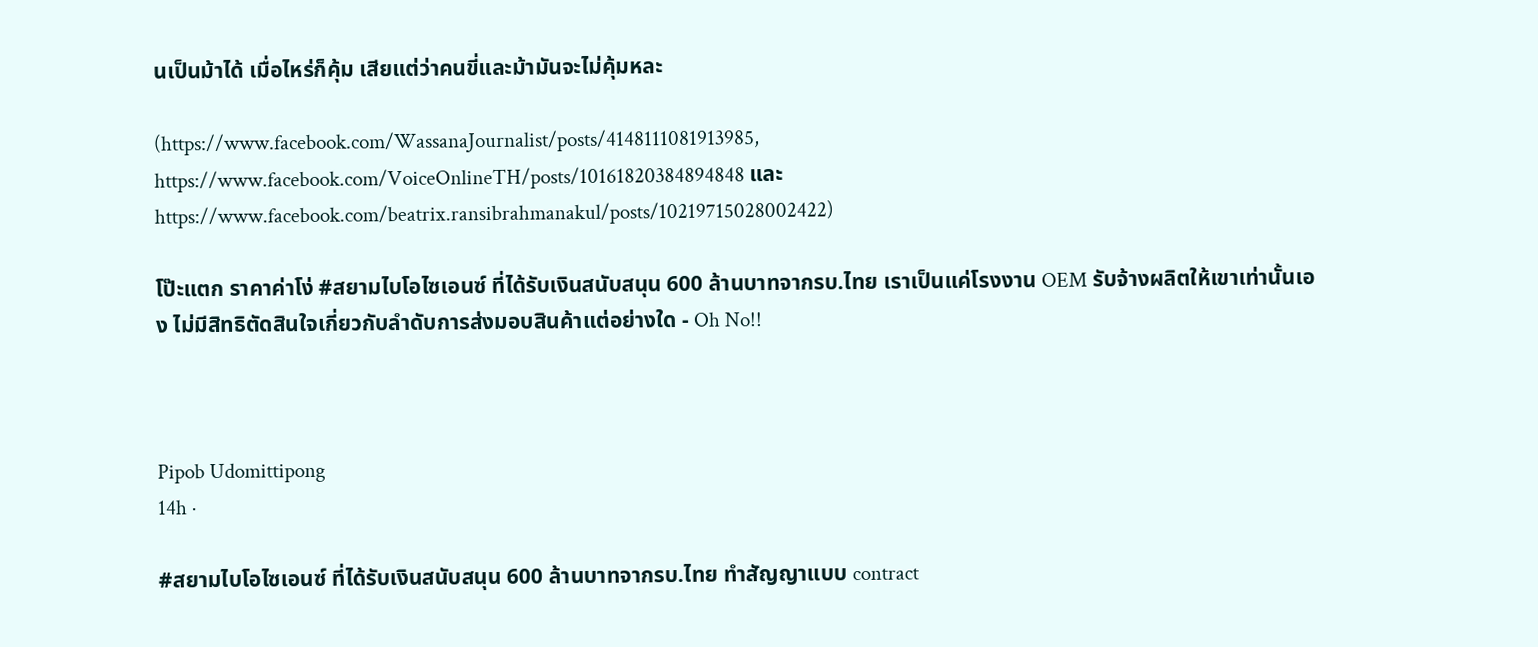นเป็นม้าได้ เมื่อไหร่ก็คุ้ม เสียแต่ว่าคนขี่และม้ามันจะไม่คุ้มหละ

(https://www.facebook.com/WassanaJournalist/posts/4148111081913985, https://www.facebook.com/VoiceOnlineTH/posts/10161820384894848 และ https://www.facebook.com/beatrix.ransibrahmanakul/posts/10219715028002422)

โป๊ะแตก ราคาค่าโง่ #สยามไบโอไซเอนซ์ ที่ได้รับเงินสนับสนุน 600 ล้านบาทจากรบ.ไทย เราเป็นแค่โรงงาน OEM รับจ้างผลิตให้เขาเท่านั้นเอง ไม่มีสิทธิตัดสินใจเกี่ยวกับลำดับการส่งมอบสินค้าแต่อย่างใด - Oh No!!



Pipob Udomittipong
14h ·

#สยามไบโอไซเอนซ์ ที่ได้รับเงินสนับสนุน 600 ล้านบาทจากรบ.ไทย ทำสัญญาแบบ contract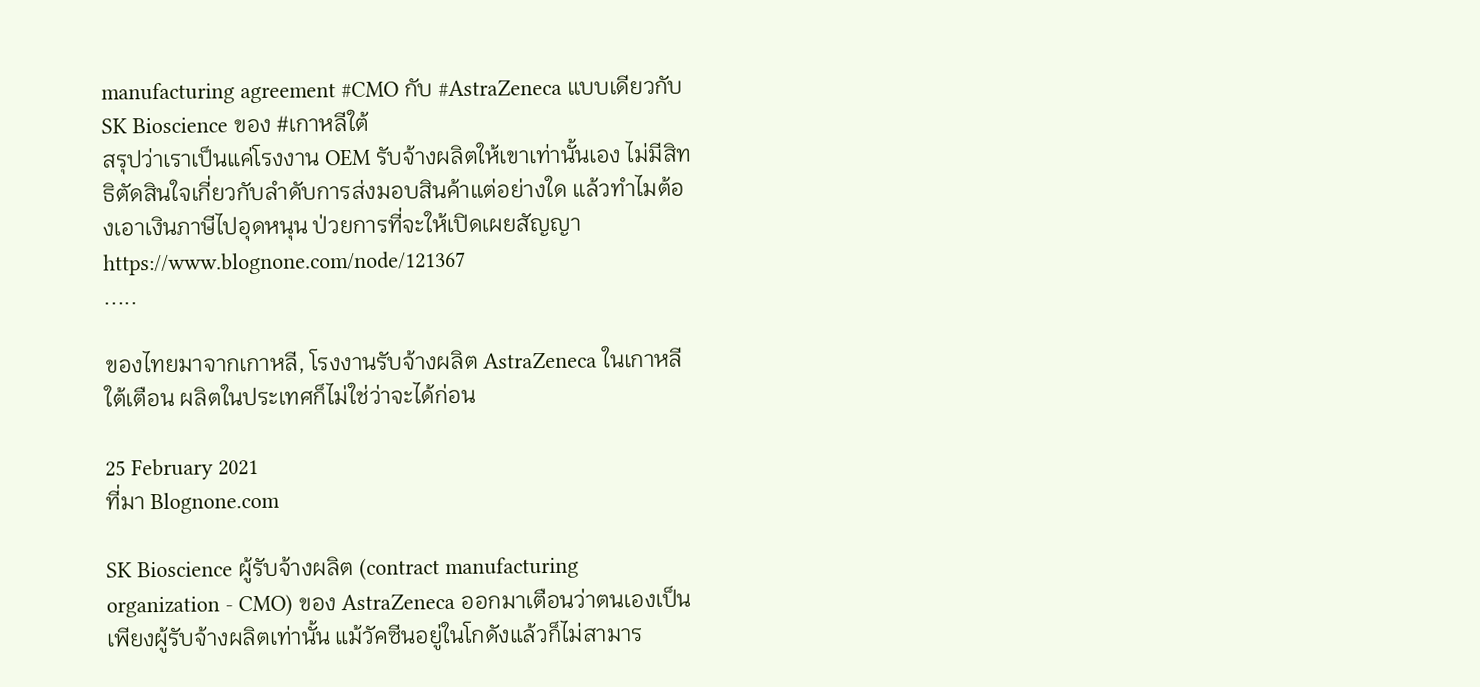manufacturing agreement #CMO กับ #AstraZeneca แบบเดียวกับ SK Bioscience ของ #เกาหลีใต้
สรุปว่าเราเป็นแค่โรงงาน OEM รับจ้างผลิตให้เขาเท่านั้นเอง ไม่มีสิทธิตัดสินใจเกี่ยวกับลำดับการส่งมอบสินค้าแต่อย่างใด แล้วทำไมต้องเอาเงินภาษีไปอุดหนุน ป่วยการที่จะให้เปิดเผยสัญญา
https://www.blognone.com/node/121367
.....

ของไทยมาจากเกาหลี, โรงงานรับจ้างผลิต AstraZeneca ในเกาหลีใต้เตือน ผลิตในประเทศก็ไม่ใช่ว่าจะได้ก่อน

25 February 2021
ที่มา Blognone.com

SK Bioscience ผู้รับจ้างผลิต (contract manufacturing organization - CMO) ของ AstraZeneca ออกมาเตือนว่าตนเองเป็นเพียงผู้รับจ้างผลิตเท่านั้น แม้วัคซีนอยู่ในโกดังแล้วก็ไม่สามาร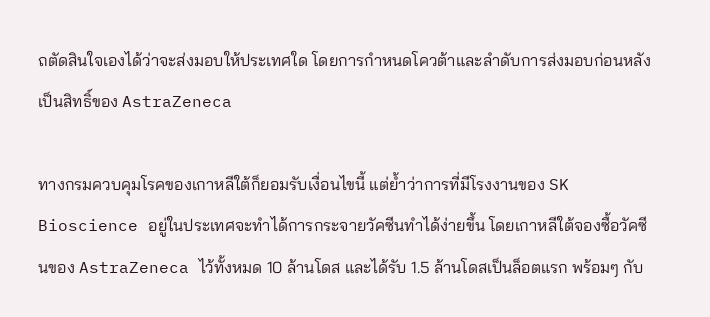ถตัดสินใจเองได้ว่าจะส่งมอบให้ประเทศใด โดยการกำหนดโควต้าและลำดับการส่งมอบก่อนหลังเป็นสิทธิ์ของ AstraZeneca

ทางกรมควบคุมโรคของเกาหลีใต้ก็ยอมรับเงื่อนไขนี้ แต่ย้ำว่าการที่มีโรงงานของ SK Bioscience อยู่ในประเทศจะทำได้การกระจายวัคซีนทำได้ง่ายขึ้น โดยเกาหลีใต้จองซื้อวัคซีนของ AstraZeneca ไว้ทั้งหมด 10 ล้านโดส และได้รับ 1.5 ล้านโดสเป็นล็อตแรก พร้อมๆ กับ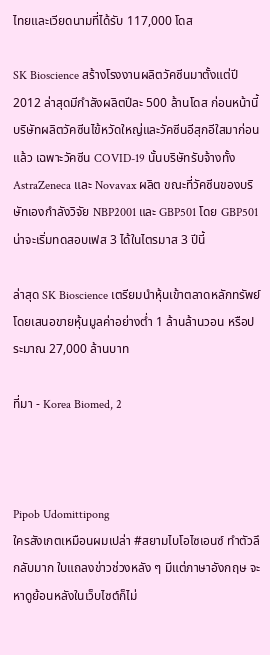ไทยและเวียดนามที่ได้รับ 117,000 โดส

SK Bioscience สร้างโรงงานผลิตวัคซีนมาตั้งแต่ปี 2012 ล่าสุดมีกำลังผลิตปีละ 500 ล้านโดส ก่อนหน้านี้บริษัทผลิตวัคซีนไข้หวัดใหญ่และวัคซีนอีสุกอีใสมาก่อนแล้ว เฉพาะวัคซีน COVID-19 นั้นบริษัทรับจ้างทั้ง AstraZeneca และ Novavax ผลิต ขณะที่วัคซีนของบริษัทเองกำลังวิจัย NBP2001 และ GBP501 โดย GBP501 น่าจะเริ่มทดสอบเฟส 3 ได้ในไตรมาส 3 ปีนี้

ล่าสุด SK Bioscience เตรียมนำหุ้นเข้าตลาดหลักทรัพย์ โดยเสนอขายหุ้นมูลค่าอย่างต่ำ 1 ล้านล้านวอน หรือประมาณ 27,000 ล้านบาท

ที่มา - Korea Biomed, 2



Pipob Udomittipong
ใครสังเกตเหมือนผมเปล่า #สยามไบโอไซเอนซ์ ทำตัวลึกลับมาก ใบแถลงข่าวช่วงหลัง ๆ มีแต่ภาษาอังกฤษ จะหาดูย้อนหลังในเว็บไซต์ก็ไม่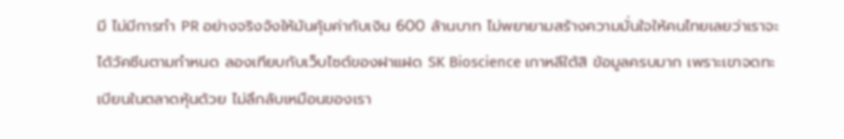มี ไม่มีการทำ PR อย่างจริงจังให้มันคุ้มค่ากับเงิน 600 ล้านบาท ไม่พยายามสร้างความมั่นใจให้คนไทยเลยว่าเราจะได้วัคซีนตามกำหนด ลองเทียบกับเว็บไซต์ของฝาแฝด SK Bioscience เกาหลีใต้สิ ข้อมูลครบมาก เพราะเขาจดทะเบียนในตลาดหุ้นด้วย ไม่ลึกลับเหมือนของเรา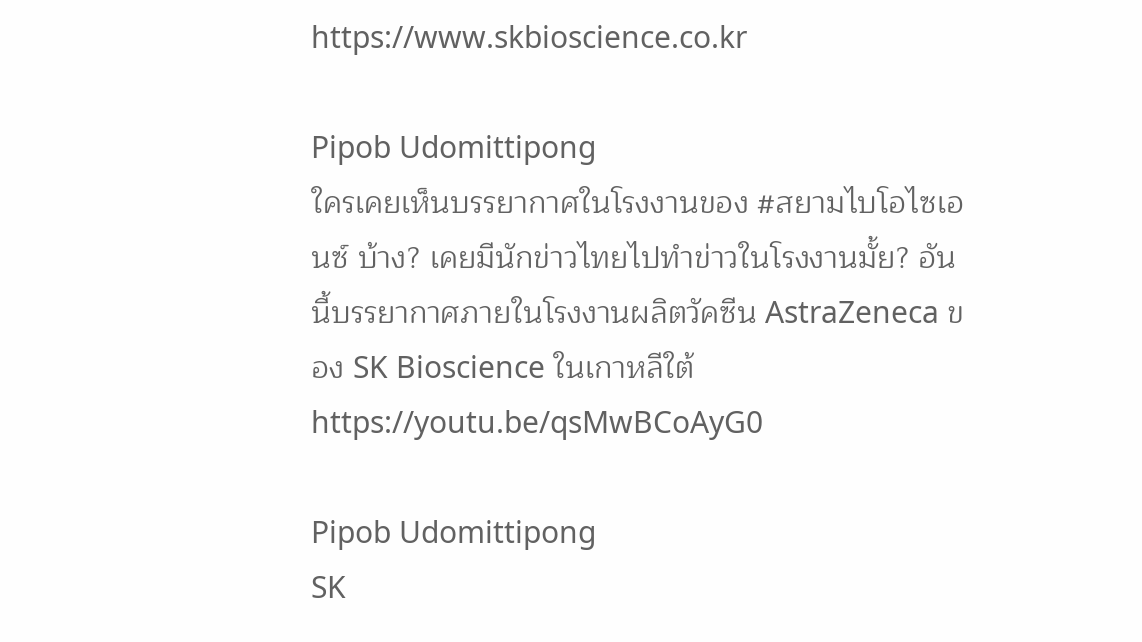https://www.skbioscience.co.kr

Pipob Udomittipong
ใครเคยเห็นบรรยากาศในโรงงานของ #สยามไบโอไซเอนซ์ บ้าง? เคยมีนักข่าวไทยไปทำข่าวในโรงงานมั้ย? อันนี้บรรยากาศภายในโรงงานผลิตวัคซีน AstraZeneca ของ SK Bioscience ในเกาหลีใต้ https://youtu.be/qsMwBCoAyG0

Pipob Udomittipong
SK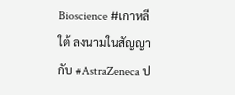Bioscience #เกาหลีใต้ ลงนามในสัญญากับ #AstraZeneca ป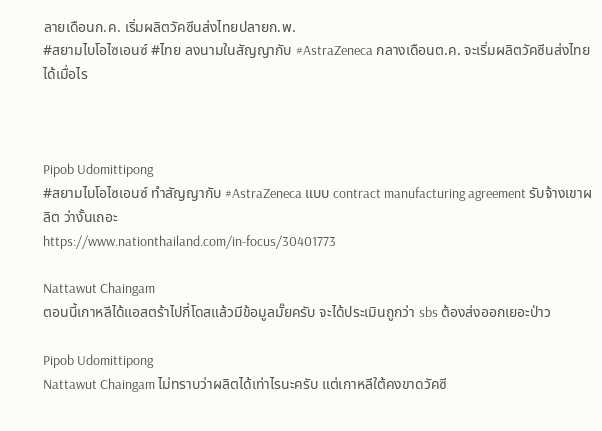ลายเดือนก.ค. เริ่มผลิตวัคซีนส่งไทยปลายก.พ.
#สยามไบโอไซเอนซ์ #ไทย ลงนามในสัญญากับ #AstraZeneca กลางเดือนต.ค. จะเริ่มผลิตวัคซีนส่งไทยได้เมื่อไร



Pipob Udomittipong
#สยามไบโอไซเอนซ์ ทำสัญญากับ #AstraZeneca แบบ contract manufacturing agreement รับจ้างเขาผลิต ว่างั้นเถอะ
https://www.nationthailand.com/in-focus/30401773

Nattawut Chaingam
ตอนนี้เกาหลีได้แอสตร้าไปกี่โดสแล้วมีข้อมูลมั๊ยครับ จะได้ประเมินถูกว่า sbs ต้องส่งออกเยอะป่าว

Pipob Udomittipong
Nattawut Chaingam ไม่ทราบว่าผลิตได้เท่าไรนะครับ แต่เกาหลีใต้คงขาดวัคซี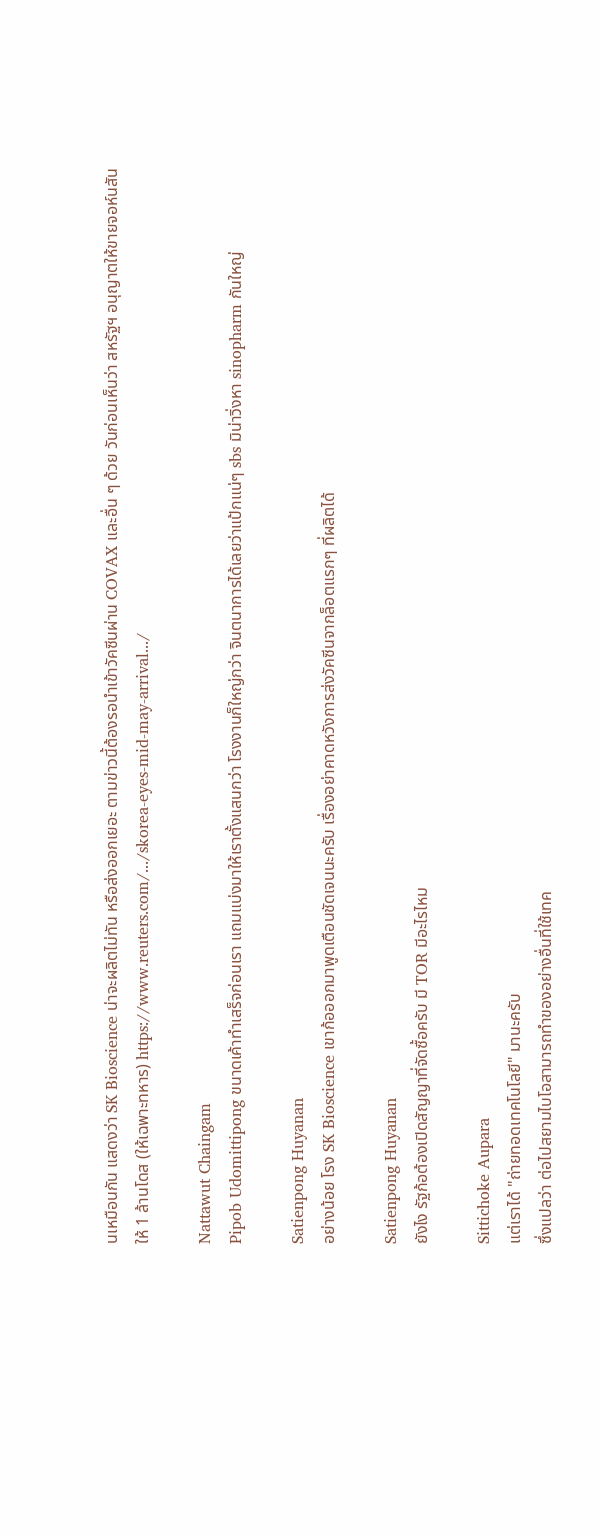นเหมือนกัน แสดงว่า SK Bioscience น่าจะผลิตไม่ทัน หรือส่งออกเยอะ ตามข่าวนี้ต้องรอนำเข้าวัคซีนผ่าน COVAX และอื่น ๆ ด้วย วันก่อนเห็นว่า สหรัฐฯ อนุญาตให้ขายจอห์นสันให้ 1 ล้านโดส (ให้เฉพาะทหาร) https://www.reuters.com/.../skorea-eyes-mid-may-arrival.../

Nattawut Chaingam
Pipob Udomittipong ขนาดเค้าทำเสร็จก่อนเรา แถมแบ่งมาให้เราตั้งแสนกว่า โรงงานก็ใหญ่กว่า จินตนาการได้เลยว่าแป้กแน่ๆ sbs มิน่าวิ่งหา sinopharm กันใหญ่

Satienpong Huyanan
อย่างน้อย โรง SK Bioscience เขาก้อออกมาพูดเตือนชัดเจนนะครับ เรื่องอย่าคาดหวังการส่งวัคซีนจากล็อตแรกๆ ที่ผลิตได้

Satienpong Huyanan
ยังไง รัฐก้อต้องเปิดสัญญาที่จัดซื้อครับ มี TOR มีอะไรไหม

Sittichoke Aupara
แต่เราได้ "ถ่ายทอดเทคโนโลยี" มานะครับ
ซึ่งแปลว่า ต่อไปสยามไบโอสามารถทำของอย่างอื่นที่ใช้เทค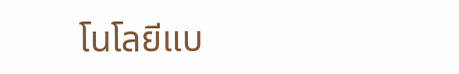โนโลยีแบ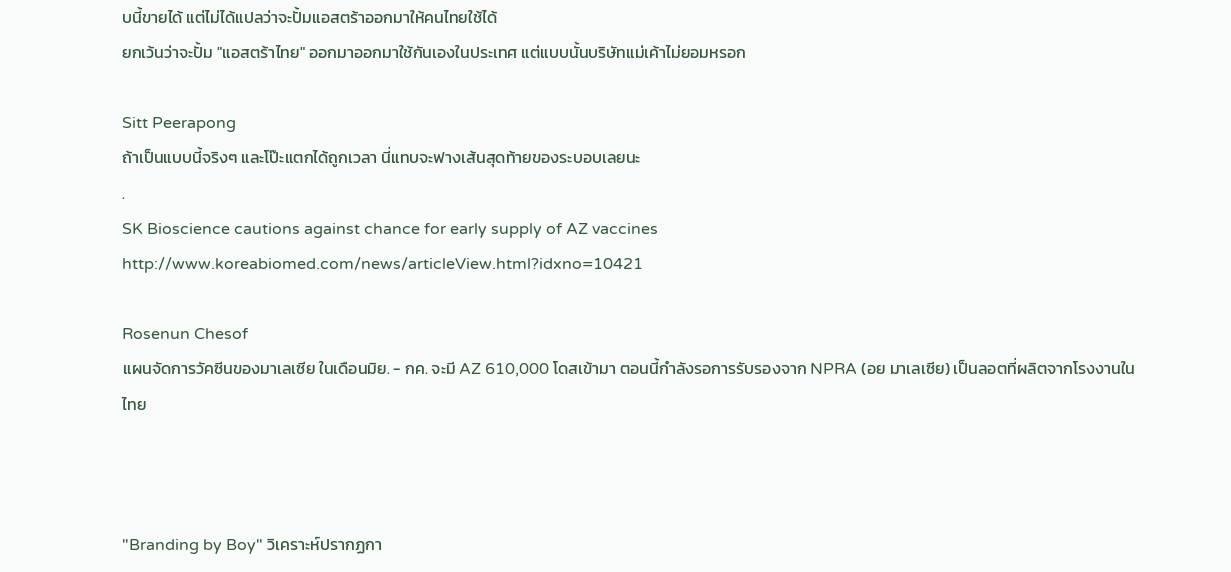บนี้ขายได้ แต่ไม่ได้แปลว่าจะปั้มแอสตร้าออกมาให้คนไทยใช้ได้
ยกเว้นว่าจะปั้ม "แอสตร้าไทย" ออกมาออกมาใช้กันเองในประเทศ แต่แบบนั้นบริษัทแม่เค้าไม่ยอมหรอก

Sitt Peerapong
ถ้าเป็นแบบนี้จริงๆ และโป๊ะแตกได้ถูกเวลา นี่แทบจะฟางเส้นสุดท้ายของระบอบเลยนะ
.
SK Bioscience cautions against chance for early supply of AZ vaccines http://www.koreabiomed.com/news/articleView.html?idxno=10421

Rosenun Chesof
แผนจัดการวัคซีนของมาเลเซีย ในเดือนมิย. - กค. จะมี AZ 610,000 โดสเข้ามา ตอนนี้กำลังรอการรับรองจาก NPRA (อย มาเลเซีย) เป็นลอตที่ผลิตจากโรงงานในไทย



"Branding by Boy" วิเคราะห์ปรากฏกา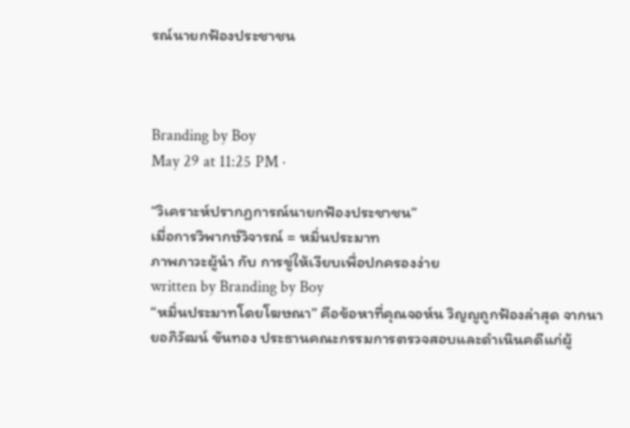รณ์นายกฟ้องประชาชน



Branding by Boy
May 29 at 11:25 PM ·

“วิเคราะห์ปรากฏการณ์นายกฟ้องประชาชน”
เมื่อการวิพากษ์วิจารณ์ = หมิ่นประมาท
ภาพภาวะผู้นำ กับ การขู่ให้เงียบเพื่อปกครองง่าย
written by Branding by Boy
“หมิ่นประมาทโดยโฆษณา” คือข้อหาที่คุณจอห์น วิญญูถูกฟ้องล่าสุด จากนายอภิวัฒน์ ขันทอง ประธานคณะกรรมการตรวจสอบและดําเนินคดีแก่ผู้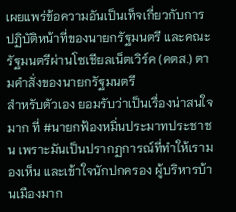เผยแพร่ข้อความอันเป็นเท็จเกี่ยวกับการปฏิบัติหน้าที่ของนายกรัฐมนตรี และคณะรัฐมนตรีผ่านโซเชียลเน็ตเวิร์ค (คตส.) ตามคําสั่งของนายกรัฐมนตรี
สำหรับตัวเอง ยอมรับว่าเป็นเรื่องน่าสนใจมาก ที่ #นายกฟ้องหมิ่นประมาทประชาชน เพราะมันเป็นปรากฏการณ์ที่ทำให้เรามองเห็น และเข้าใจนักปกครอง ผู้บริหารบ้านเมืองมาก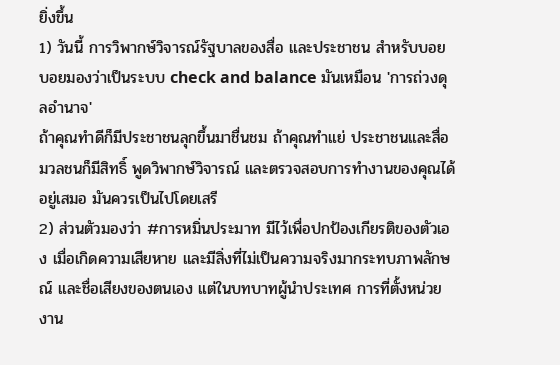ยิ่งขึ้น
1) วันนี้ การวิพากษ์วิจารณ์รัฐบาลของสื่อ และประชาชน สำหรับบอย บอยมองว่าเป็นระบบ check and balance มันเหมือน 'การถ่วงดุลอำนาจ'
ถ้าคุณทำดีก็มีประชาชนลุกขึ้นมาชื่นชม ถ้าคุณทำแย่ ประชาชนและสื่อมวลชนก็มีสิทธิ์ พูดวิพากษ์วิจารณ์ และตรวจสอบการทำงานของคุณได้อยู่เสมอ มันควรเป็นไปโดยเสรี
2) ส่วนตัวมองว่า #การหมิ่นประมาท มีไว้เพื่อปกป้องเกียรติของตัวเอง เมื่อเกิดความเสียหาย และมีสิ่งที่ไม่เป็นความจริงมากระทบภาพลักษณ์ และชื่อเสียงของตนเอง แต่ในบทบาทผู้นำประเทศ การที่ตั้งหน่วยงาน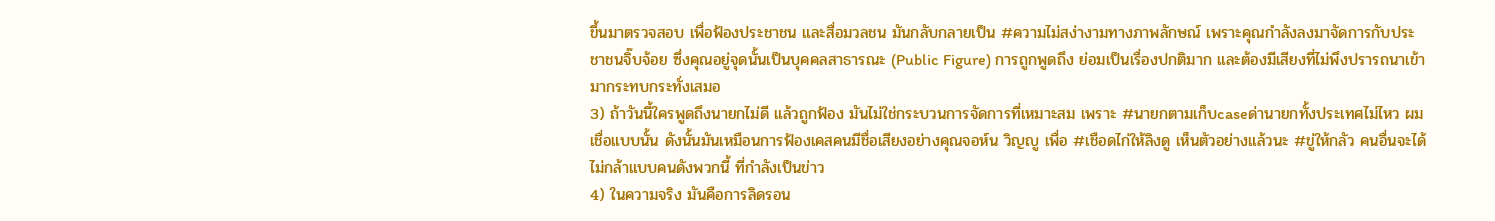ขึ้นมาตรวจสอบ เพื่อฟ้องประชาชน และสื่อมวลชน มันกลับกลายเป็น #ความไม่สง่างามทางภาพลักษณ์ เพราะคุณกำลังลงมาจัดการกับประชาชนจิ๊บจ้อย ซึ่งคุณอยู่จุดนั้นเป็นบุคคลสาธารณะ (Public Figure) การถูกพูดถึง ย่อมเป็นเรื่องปกติมาก และต้องมีเสียงที่ไม่พึงปรารถนาเข้ามากระทบกระทั่งเสมอ
3) ถ้าวันนี้ใครพูดถึงนายกไม่ดี แล้วถูกฟ้อง มันไม่ใช่กระบวนการจัดการที่เหมาะสม เพราะ #นายกตามเก็บcaseด่านายกทั้งประเทศไม่ไหว ผมเชื่อแบบนั้น ดังนั้นมันเหมือนการฟ้องเคสคนมีชื่อเสียงอย่างคุณจอห์น วิญญู เพื่อ #เชือดไก่ให้ลิงดู เห็นตัวอย่างแล้วนะ #ขู่ให้กลัว คนอื่นจะได้ไม่กล้าแบบคนดังพวกนี้ ที่กำลังเป็นข่าว
4) ในความจริง มันคือการลิดรอน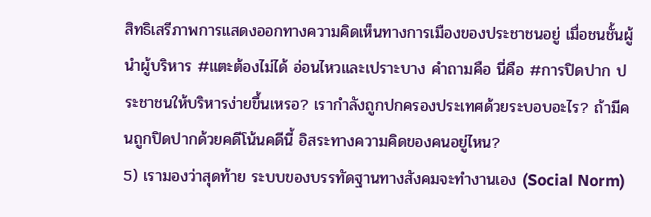สิทธิเสรีภาพการแสดงออกทางความคิดเห็นทางการเมืองของประชาชนอยู่ เมื่อชนชั้นผู้นำผู้บริหาร #แตะต้องไม่ได้ อ่อนไหวและเปราะบาง คำถามคือ นี่คือ #การปิดปาก ประชาชนให้บริหารง่ายขึ้นเหรอ? เรากำลังถูกปกครองประเทศด้วยระบอบอะไร? ถ้ามีคนถูกปิดปากด้วยคดีโน้นคดีนี้ อิสระทางความคิดของคนอยู่ไหน?
5) เรามองว่าสุดท้าย ระบบของบรรทัดฐานทางสังคมจะทำงานเอง (Social Norm)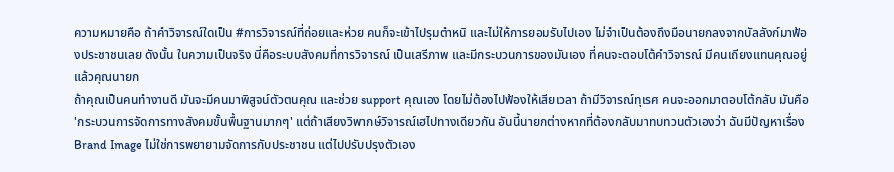ความหมายคือ ถ้าคำวิจารณ์ใดเป็น #การวิจารณ์ที่ถ่อยและห่วย คนก็จะเข้าไปรุมตำหนิ และไม่ให้การยอมรับไปเอง ไม่จำเป็นต้องถึงมือนายกลงจากบัลลังก์มาฟ้องประชาชนเลย ดังนั้น ในความเป็นจริง นี่คือระบบสังคมที่การวิจารณ์ เป็นเสรีภาพ และมีกระบวนการของมันเอง ที่คนจะตอบโต้คำวิจารณ์ มีคนเถียงแทนคุณอยู่แล้วคุณนายก
ถ้าคุณเป็นคนทำงานดี มันจะมีคนมาพิสูจน์ตัวตนคุณ และช่วย support คุณเอง โดยไม่ต้องไปฟ้องให้เสียเวลา ถ้ามีวิจารณ์ทุเรศ คนจะออกมาตอบโต้กลับ มันคือ 'กระบวนการจัดการทางสังคมขั้นพื้นฐานมากๆ' แต่ถ้าเสียงวิพากษ์วิจารณ์เฮไปทางเดียวกัน อันนี้นายกต่างหากที่ต้องกลับมาทบทวนตัวเองว่า ฉันมีปัญหาเรื่อง Brand Image ไม่ใช่การพยายามจัดการกับประชาชน แต่ไปปรับปรุงตัวเอง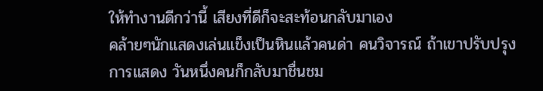ให้ทำงานดีกว่านี้ เสียงที่ดีก็จะสะท้อนกลับมาเอง
คล้ายๆนักแสดงเล่นแข็งเป็นหินแล้วคนด่า คนวิจารณ์ ถ้าเขาปรับปรุงการแสดง วันหนึ่งคนก็กลับมาชื่นชม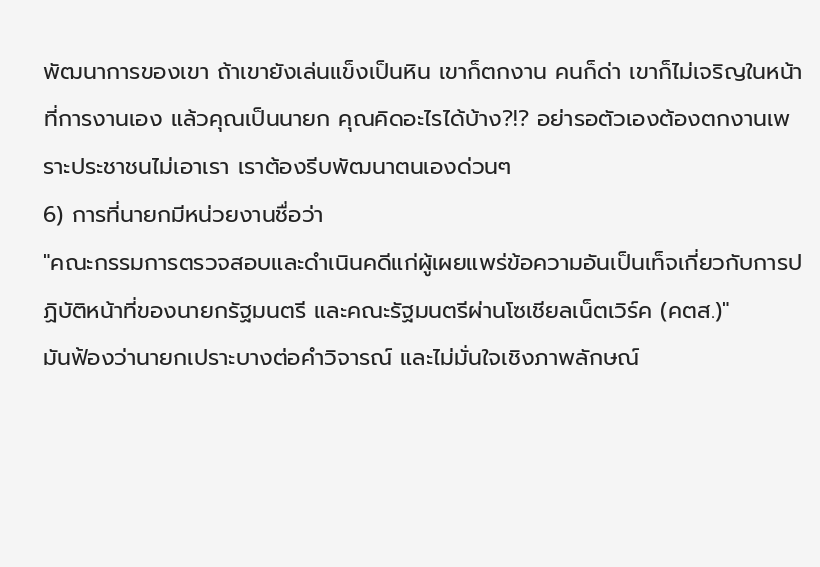พัฒนาการของเขา ถ้าเขายังเล่นแข็งเป็นหิน เขาก็ตกงาน คนก็ด่า เขาก็ไม่เจริญในหน้าที่การงานเอง แล้วคุณเป็นนายก คุณคิดอะไรได้บ้าง?!? อย่ารอตัวเองต้องตกงานเพราะประชาชนไม่เอาเรา เราต้องรีบพัฒนาตนเองด่วนๆ
6) การที่นายกมีหน่วยงานชื่อว่า
"คณะกรรมการตรวจสอบและดําเนินคดีแก่ผู้เผยแพร่ข้อความอันเป็นเท็จเกี่ยวกับการปฏิบัติหน้าที่ของนายกรัฐมนตรี และคณะรัฐมนตรีผ่านโซเชียลเน็ตเวิร์ค (คตส.)"
มันฟ้องว่านายกเปราะบางต่อคำวิจารณ์ และไม่มั่นใจเชิงภาพลักษณ์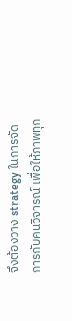จึงต้องวาง strategy ในการจัดการกับคนวิจารณ์ เพื่อให้ภาพทุก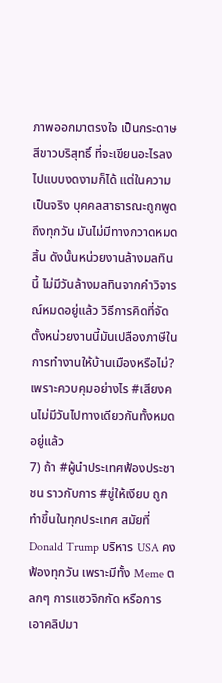ภาพออกมาตรงใจ เป็นกระดาษสีขาวบริสุทธิ์ ที่จะเขียนอะไรลงไปแบบงดงามก็ได้ แต่ในความเป็นจริง บุคคลสาธารณะถูกพูดถึงทุกวัน มันไม่มีทางกวาดหมดสิ้น ดังนั้นหน่วยงานล้างมลทินนี้ ไม่มีวันล้างมลทินจากคำวิจารณ์หมดอยู่แล้ว วิธีการคิดที่จัดตั้งหน่วยงานนี้มันเปลืองภาษีในการทำงานให้บ้านเมืองหรือไม่? เพราะควบคุมอย่างไร #เสียงคนไม่มีวันไปทางเดียวกันทั้งหมดอยู่แล้ว
7) ถ้า #ผู้นำประเทศฟ้องประชาชน ราวกับการ #ขู่ให้เงียบ ถูกทำขึ้นในทุกประเทศ สมัยที่ Donald Trump บริหาร USA คงฟ้องทุกวัน เพราะมีทั้ง Meme ตลกๆ การแซวจิกกัด หรือการเอาคลิปมา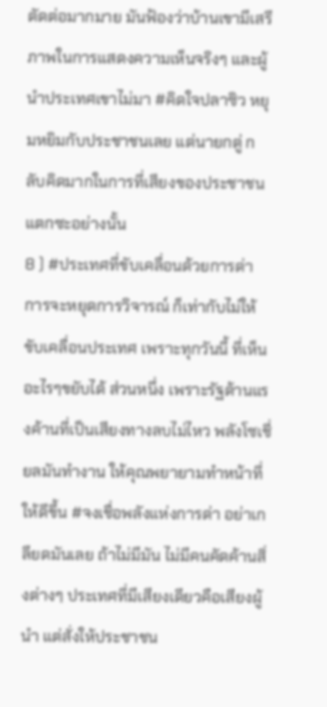ตัดต่อมากมาย มันฟ้องว่าบ้านเขามีเสรีภาพในการแสดงความเห็นจริงๆ และผู้นำประเทศเขาไม่มา #คิดใจปลาซิว หยุมหยิมกับประชาชนเลย แต่นายกตู่ กลับคิดมากในการที่เสียงของประชาชนแตกซะอย่างนั้น
8 ) #ประเทศที่ขับเคลื่อนด้วยการด่า การจะหยุดการวิจารณ์ ก็เท่ากับไม่ให้ขับเคลื่อนประเทศ เพราะทุกวันนี้ ที่เห็นอะไรๆขยับได้ ส่วนหนึ่ง เพราะรัฐต้านแรงค้านที่เป็นเสียงทางลบไม่ไหว พลังโซเชี่ยลมันทำงาน ให้คุณพยายามทำหน้าที่ให้ดีขึ้น #จงเชื่อพลังแห่งการด่า อย่าเกลียดมันเลย ถ้าไม่มีมัน ไม่มีคนคัดค้านสิ่งต่างๆ ประเทศที่มีเสียงเดียวคือเสียงผู้นำ แต่สั่งให้ประชาชน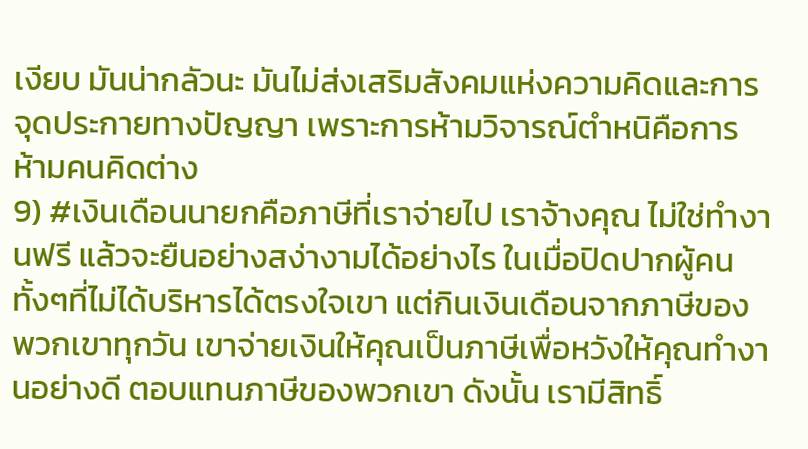เงียบ มันน่ากลัวนะ มันไม่ส่งเสริมสังคมแห่งความคิดและการจุดประกายทางปัญญา เพราะการห้ามวิจารณ์ตำหนิคือการห้ามคนคิดต่าง
9) #เงินเดือนนายกคือภาษีที่เราจ่ายไป เราจ้างคุณ ไม่ใช่ทำงานฟรี แล้วจะยืนอย่างสง่างามได้อย่างไร ในเมื่อปิดปากผู้คน ทั้งๆที่ไม่ได้บริหารได้ตรงใจเขา แต่กินเงินเดือนจากภาษีของพวกเขาทุกวัน เขาจ่ายเงินให้คุณเป็นภาษีเพื่อหวังให้คุณทำงานอย่างดี ตอบแทนภาษีของพวกเขา ดังนั้น เรามีสิทธิ์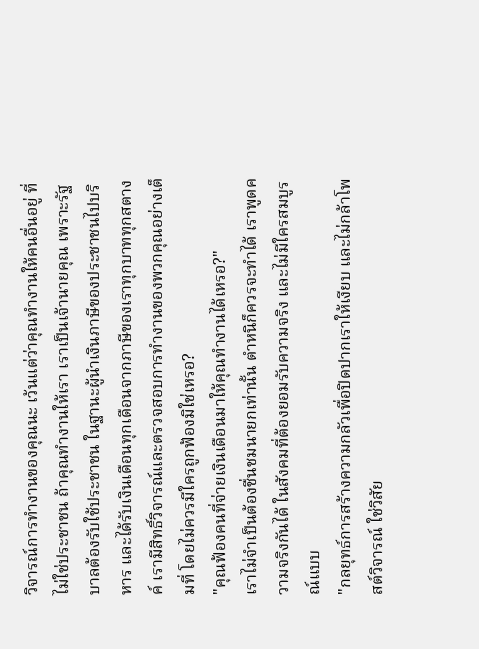วิจารณ์การทำงานของคุณนะ เว้นแต่ว่าคุณทำงานให้คนอื่นอยู่ ที่ไม่ใช่ประชาชน ถ้าคุณทำงานให้เรา เราเป็นเจ้านายคุณ เพราะรัฐบาลต้องรับใช้ประชาชน ในฐานะผู้นำเงินภาษีของประชาชนไปบริหาร และได้รับเงินเดือนทุกเดือนจากภาษีของเราทุกบาททุกสตางค์ เรามีสิทธิ์วิจารณ์และตรวจสอบการทำงานของพวกคุณอย่างเต็มที่ โดยไม่ควรมีใครถูกฟ้องมิใช่เหรอ?
"คุณฟ้องคนที่จ่ายเงินเดือนมาให้คุณทำงานได้เหรอ?"
เราไม่จำเป็นต้องชื่นชมนายกเท่านั้น ตำหนิก็ควรจะทำได้ เราพูดความจริงกันได้ ในสังคมที่ต้องยอมรับความจริง และไม่มีใครสมบูรณ์แบบ
"กลยุทธ์การสร้างความกลัวเพื่อปิดปากเราให้เงียบ และไม่กล้าโพสต์วิจารณ์ ใช่วิสัย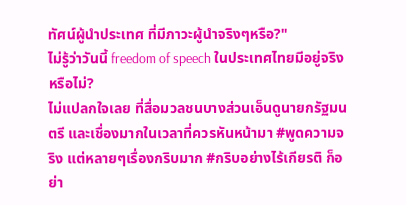ทัศน์ผู้นำประเทศ ที่มีภาวะผู้นำจริงๆหรือ?"
ไม่รู้ว่าวันนี้ freedom of speech ในประเทศไทยมีอยู่จริงหรือไม่?
ไม่แปลกใจเลย ที่สื่อมวลชนบางส่วนเอ็นดูนายกรัฐมนตรี และเชื่องมากในเวลาที่ควรหันหน้ามา #พูดความจริง แต่หลายๆเรื่องกริบมาก #กริบอย่างไร้เกียรติ ก็อย่า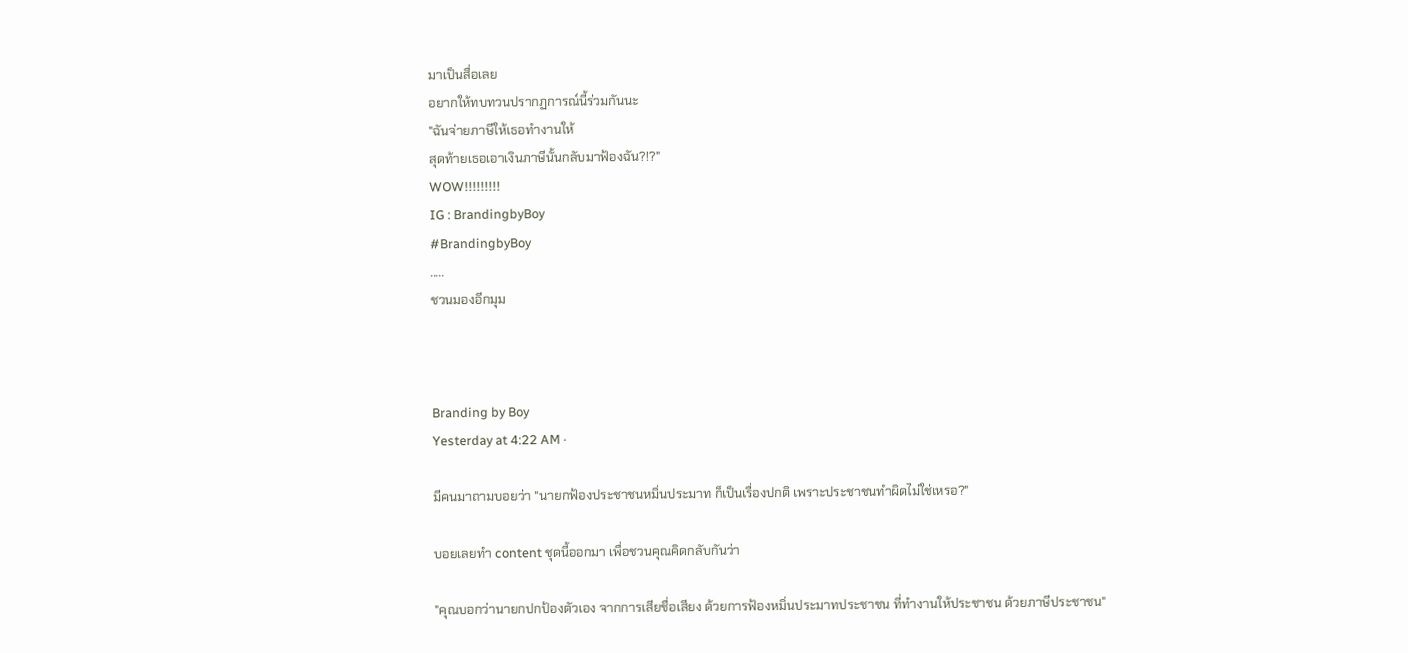มาเป็นสื่อเลย
อยากให้ทบทวนปรากฏการณ์นี้ร่วมกันนะ
"ฉันจ่ายภาษีให้เธอทำงานให้
สุดท้ายเธอเอาเงินภาษีนั้นกลับมาฟ้องฉัน?!?"
WOW!!!!!!!!!
IG : BrandingbyBoy
#BrandingbyBoy
.....
ชวนมองอีกมุม



Branding by Boy
Yesterday at 4:22 AM ·

มีคนมาถามบอยว่า "นายกฟ้องประชาชนหมิ่นประมาท ก็เป็นเรื่องปกติ เพราะประชาชนทำผิดไม่ใช่เหรอ?"

บอยเลยทำ content ชุดนี้ออกมา เพื่อชวนคุณคิดกลับกันว่า

"คุณบอกว่านายกปกป้องตัวเอง จากการเสียชื่อเสียง ด้วยการฟ้องหมิ่นประมาทประชาชน ที่ทำงานให้ประชาชน ด้วยภาษีประชาชน"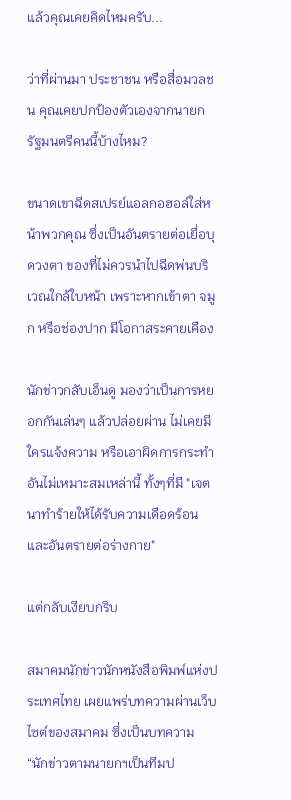แล้วคุณเคยคิดไหมครับ...

ว่าที่ผ่านมา ประชาชน หรือสื่อมวลชน คุณเคยปกป้องตัวเองจากนายกรัฐมนตรีคนนี้บ้างไหม?

ขนาดเขาฉีดสเปรย์แอลกอฮอล์ใส่หน้าพวกคุณ ซึ่งเป็นอันตรายต่อเยื่อบุดวงตา ของที่ไม่ควรนำไปฉีดพ่นบริเวณใกล้ใบหน้า เพราะหากเข้าตา จมูก หรือช่องปาก มีโอกาสระคายเคือง

นักข่าวกลับเอ็นดู มองว่าเป็นการหยอกกันเล่นๆ แล้วปล่อยผ่าน ไม่เคยมีใครแจ้งความ หรือเอาผิดการกระทำอันไม่เหมาะสมเหล่านี้ ทั้งๆที่มี "เจตนาทำร้ายให้ได้รับความเดือดร้อน และอันตรายต่อร่างกาย"

แต่กลับเงียบกริบ

สมาคมนักข่าวนักหนังสือพิมพ์แห่งประเทศไทย เผยแพร่บทความผ่านเว็บไซต์ของสมาคม ซึ่งเป็นบทความ “นักข่าวตามนายกฯเป็นทีมป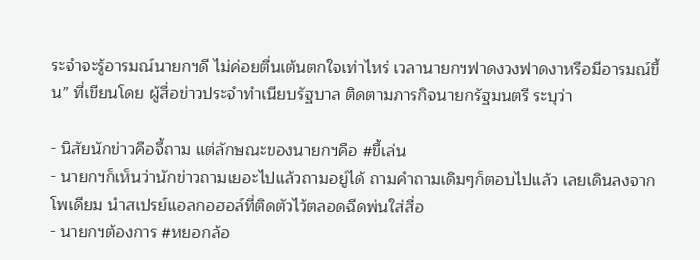ระจำจะรู้อารมณ์นายกฯดี ไม่ค่อยตื่นเต้นตกใจเท่าไหร่ เวลานายกฯฟาดงวงฟาดงาหรือมีอารมณ์ขึ้น” ที่เขียนโดย ผู้สื่อข่าวประจำทำเนียบรัฐบาล ติดตามภารกิจนายกรัฐมนตรี ระบุว่า

- นิสัยนักข่าวคือจี้ถาม แต่ลักษณะของนายกฯคือ #ขี้เล่น
- นายกฯก็เห็นว่านักข่าวถามเยอะไปแล้วถามอยู่ได้ ถามคำถามเดิมๆก็ตอบไปแล้ว เลยเดินลงจากโพเดียม นำสเปรย์แอลกอฮอล์ที่ติดตัวไว้ตลอดฉีดพ่นใส่สื่อ
- นายกฯต้องการ #หยอกล้อ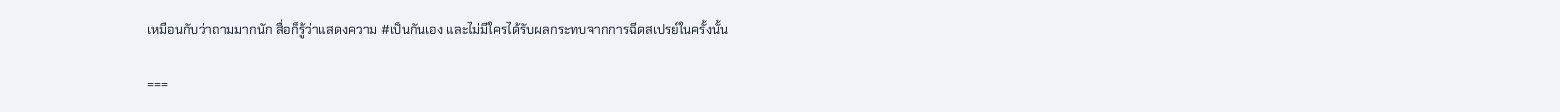เหมือนกับว่าถามมากนัก สื่อก็รู้ว่าแสดงความ #เป็นกันเอง และไม่มีใครได้รับผลกระทบจากการฉีดสเปรย์ในครั้งนั้น

===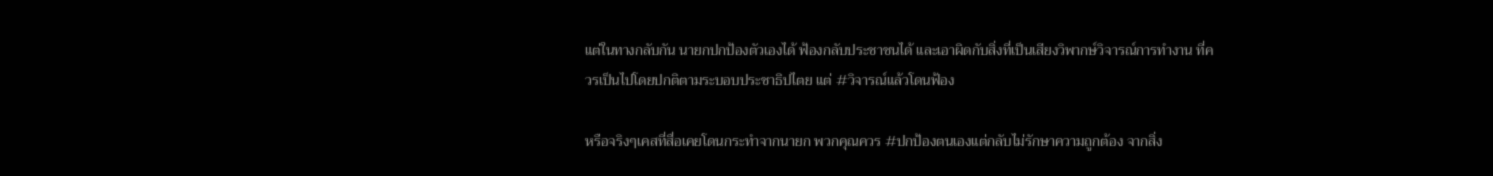แต่ในทางกลับกัน นายกปกป้องตัวเองได้ ฟ้องกลับประชาชนได้ และเอาผิดกับสิ่งที่เป็นเสียงวิพากษ์วิจารณ์การทำงาน ที่ควรเป็นไปโดยปกติตามระบอบประชาธิปไตย แต่ #วิจารณ์แล้วโดนฟ้อง

หรือจริงๆเคสที่สื่อเคยโดนกระทำจากนายก พวกคุณควร #ปกป้องตนเองแต่กลับไม่รักษาความถูกต้อง จากสิ่ง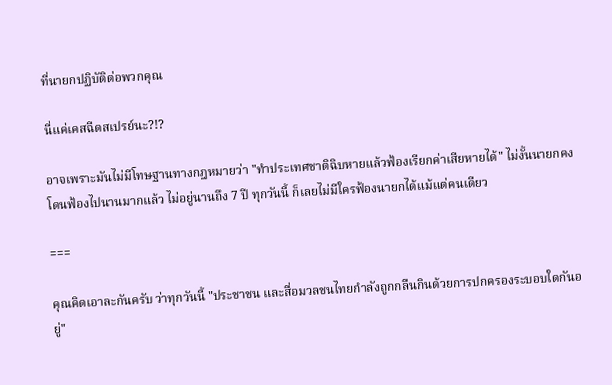ที่นายกปฏิบัติต่อพวกคุณ

นี่แค่เคสฉีดสเปรย์นะ?!?

อาจเพราะมันไม่มีโทษฐานทางกฎหมายว่า "ทำประเทศชาติฉิบหายแล้วฟ้องเรียกค่าเสียหายได้" ไม่งั้นนายกคงโดนฟ้องไปนานมากแล้ว ไม่อยู่นานถึง 7 ปี ทุกวันนี้ ก็เลยไม่มีใครฟ้องนายกได้แม้แต่คนเดียว

===

คุณคิดเอาละกันครับ ว่าทุกวันนี้ "ประชาชน และสื่อมวลชนไทยกำลังถูกกลืนกินด้วยการปกครองระบอบใดกันอยู่"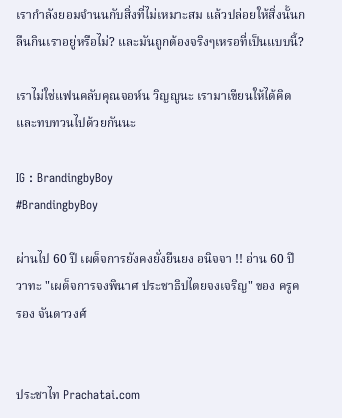เรากำลังยอมจำนนกับสิ่งที่ไม่เหมาะสม แล้วปล่อยให้สิ่งนั้นกลืนกินเราอยู่หรือไม่? และมันถูกต้องจริงๆเหรอที่เป็นแบบนี้?

เราไม่ใช่แฟนคลับคุณจอห์น วิญญูนะ เรามาเขียนให้ได้คิด และทบทวนไปด้วยกันนะ

IG : BrandingbyBoy
#BrandingbyBoy

ผ่านไป 60 ปี เผด็จการยังคงยั่งยืนยง อนิจจา !! อ่าน 60 ปี วาทะ "เผด็จการจงพินาศ ประชาธิปไตยจงเจริญ" ของ ครูครอง จันดาวงศ์


ประชาไท Prachatai.com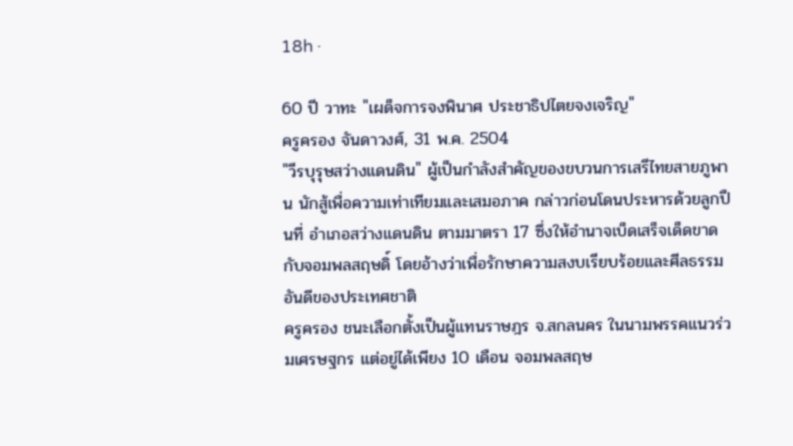18h ·

60 ปี วาทะ "เผด็จการจงพินาศ ประชาธิปไตยจงเจริญ"
ครูครอง จันดาวงศ์, 31 พ.ค. 2504
"วีรบุรุษสว่างแดนดิน" ผู้เป็นกำลังสำคัญของขบวนการเสรีไทยสายภูพาน นักสู้เพื่อความเท่าเทียมและเสมอภาค กล่าวก่อนโดนประหารด้วยลูกปืนที่ อำเภอสว่างแดนดิน ตามมาตรา 17 ซึ่งให้อำนาจเบ็ดเสร็จเด็ดขาดกับจอมพลสฤษดิ์ โดยอ้างว่าเพื่อรักษาความสงบเรียบร้อยและศีลธรรมอันดีของประเทศชาติ
ครูครอง ชนะเลือกตั้งเป็นผู้แทนราษฎร จ.สกลนคร ในนามพรรคแนวร่วมเศรษฐกร แต่อยู่ได้เพียง 10 เดือน จอมพลสฤษ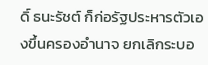ดิ์ ธนะรัชต์ ก็ก่อรัฐประหารตัวเองขึ้นครองอำนาจ ยกเลิกระบอ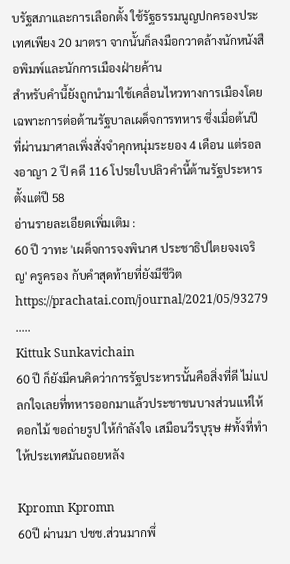บรัฐสภาและการเลือกตั้ง ใช้รัฐธรรมนูญปกครองประเทศเพียง 20 มาตรา จากนั้นก็ลงมือกวาดล้างนักหนังสือพิมพ์และนักการเมืองฝ่ายค้าน
สำหรับคำนี้ยังถูกนำมาใช้เคลื่อนไหวทางการเมืองโดยเฉพาะการต่อต้านรัฐบาลเผด็จการทหาร ซึ่งเมื่อต้นปีที่ผ่านมาศาลเพิ่งสั่งจำคุกหนุ่มระยอง 4 เดือน แต่รอลงอาญา 2 ปี คดี 116 โปรยใบปลิวคำนี้ต้านรัฐประหารตั้งแต่ปี 58
อ่านรายละเอียดเพิ่มเติม :
60 ปี วาทะ 'เผด็จการจงพินาศ ประชาธิปไตยจงเจริญ' ครูครอง กับคำสุดท้ายที่ยังมีชีวิต https://prachatai.com/journal/2021/05/93279
.....
Kittuk Sunkavichain
60 ปี ก็ยังมีคนคิดว่าการรัฐประหารนั้นคือสิ่งที่ดี ไม่แปลกใจเลยที่ทหารออกมาแล้วประชาชนบางส่วนแห่ให้ดอกไม้ ขอถ่ายรูป ให้กำลังใจ เสมือนวีรบุรุษ #ทั้งที่ทำให้ประเทศมันถอยหลัง

Kpromn Kpromn
60ปี ผ่านมา ปชช.ส่วนมากพึ่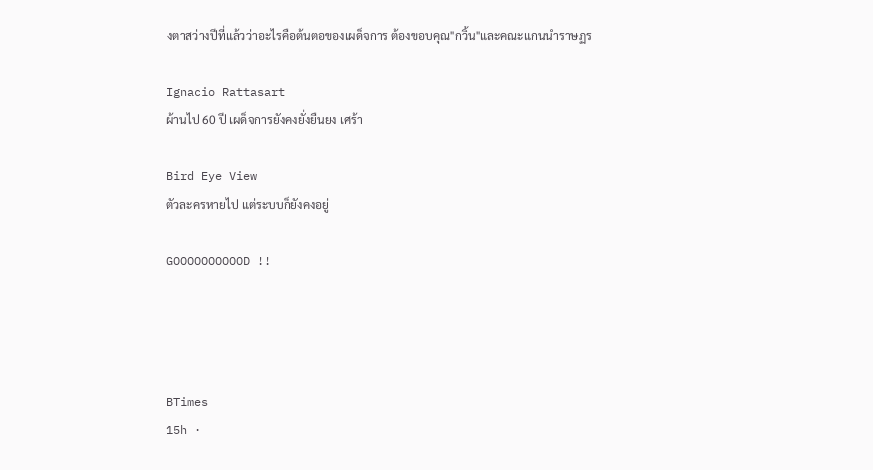งตาสว่างปีที่แล้วว่าอะไรคือต้นตอของเผด็จการ ต้องขอบคุณ"กวิ้น"และคณะแกนนำราษฏร

Ignacio Rattasart
ผ้านไป 60 ปี เผด็จการยังคงยั่งยืนยง เศร้า

Bird Eye View
ตัวละครหายไป แต่ระบบก็ยังคงอยู่

GOOOOOOOOOOD !!




BTimes
15h ·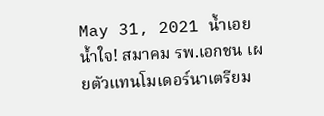May 31, 2021 น้ำเอยน้ำใจ! สมาคม รพ.เอกชน เผยตัวแทนโมเดอร์นาเตรียม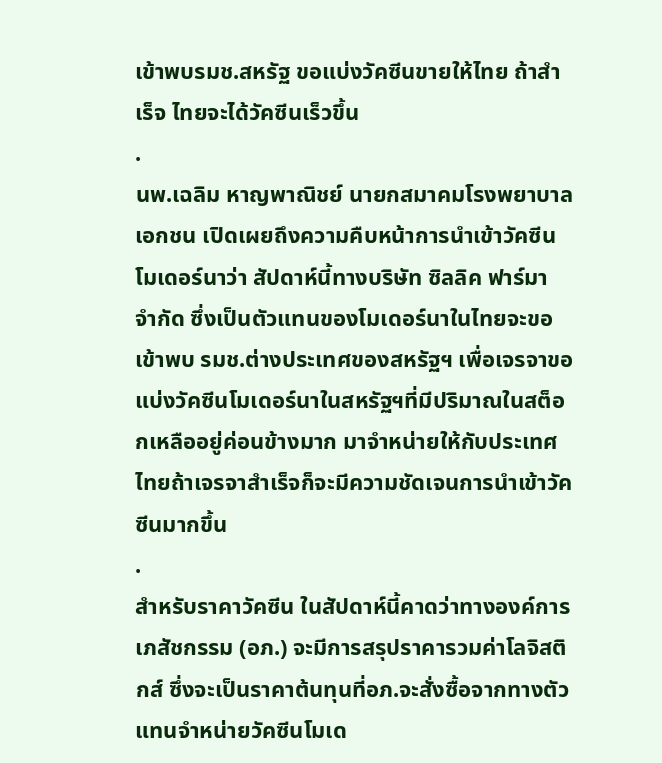เข้าพบรมช.สหรัฐ ขอแบ่งวัคซีนขายให้ไทย ถ้าสำเร็จ ไทยจะได้วัคซีนเร็วขึ้น
.
นพ.เฉลิม หาญพาณิชย์ นายกสมาคมโรงพยาบาลเอกชน เปิดเผยถึงความคืบหน้าการนำเข้าวัคซีนโมเดอร์นาว่า สัปดาห์นี้ทางบริษัท ซิลลิค ฟาร์มา จำกัด ซึ่งเป็นตัวแทนของโมเดอร์นาในไทยจะขอเข้าพบ รมช.ต่างประเทศของสหรัฐฯ เพื่อเจรจาขอแบ่งวัคซีนโมเดอร์นาในสหรัฐฯที่มีปริมาณในสต็อกเหลืออยู่ค่อนข้างมาก มาจำหน่ายให้กับประเทศไทยถ้าเจรจาสำเร็จก็จะมีความชัดเจนการนำเข้าวัคซีนมากขึ้น
.
สำหรับราคาวัคซีน ในสัปดาห์นี้คาดว่าทางองค์การเภสัชกรรม (อภ.) จะมีการสรุปราคารวมค่าโลจิสติกส์ ซึ่งจะเป็นราคาต้นทุนที่อภ.จะสั่งซื้อจากทางตัวแทนจำหน่ายวัคซีนโมเด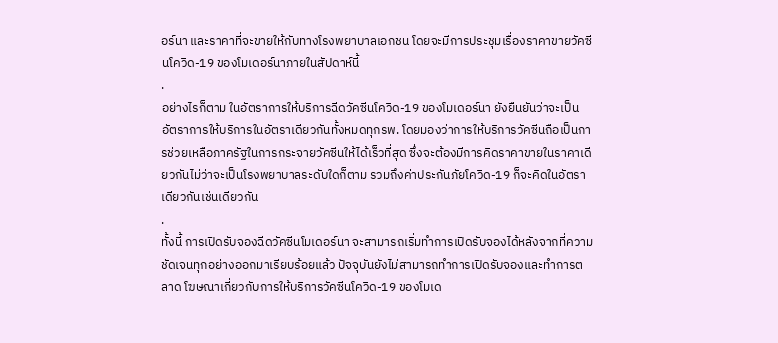อร์นา และราคาที่จะขายให้กับทางโรงพยาบาลเอกชน โดยจะมีการประชุมเรื่องราคาขายวัคซีนโควิด-19 ของโมเดอร์นาภายในสัปดาห์นี้
.
อย่างไรก็ตาม ในอัตราการให้บริการฉีดวัคซีนโควิด-19 ของโมเดอร์นา ยังยืนยันว่าจะเป็นอัตราการให้บริการในอัตราเดียวกันทั้งหมดทุกรพ. โดยมองว่าการให้บริการวัคซีนถือเป็นการช่วยเหลือภาครัฐในการกระจายวัคซีนให้ได้เร็วที่สุด ซึ่งจะต้องมีการคิดราคาขายในราคาเดียวกันไม่ว่าจะเป็นโรงพยาบาลระดับใดก็ตาม รวมถึงค่าประกันภัยโควิด-19 ก็จะคิดในอัตราเดียวกันเช่นเดียวกัน
.
ทั้งนี้ การเปิดรับจองฉีดวัคซีนโมเดอร์นา จะสามารถเริ่มทำการเปิดรับจองได้หลังจากที่ความชัดเจนทุกอย่างออกมาเรียบร้อยแล้ว ปัจจุบันยังไม่สามารถทำการเปิดรับจองและทำการตลาด โฆษณาเกี่ยวกับการให้บริการวัคซีนโควิด-19 ของโมเด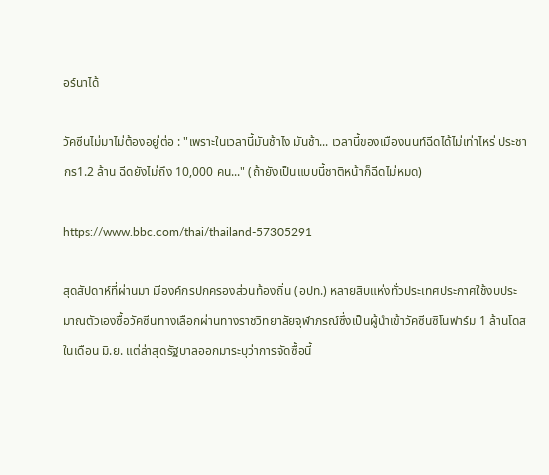อร์นาได้

วัคซีนไม่มาไม่ต้องอยู่ต่อ : "เพราะในเวลานี้มันช้าไง มันช้า... เวลานี้ของเมืองนนท์ฉีดได้ไม่เท่าไหร่ ประชากร1.2 ล้าน ฉีดยังไม่ถึง 10,000 คน..." (ถ้ายังเป็นแบบนี้ชาติหน้าก็ฉีดไม่หมด)

https://www.bbc.com/thai/thailand-57305291

สุดสัปดาห์ที่ผ่านมา มีองค์กรปกครองส่วนท้องถิ่น (อปท.) หลายสิบแห่งทั่วประเทศประกาศใช้งบประมาณตัวเองซื้อวัคซีนทางเลือกผ่านทางราชวิทยาลัยจุฬาภรณ์ซึ่งเป็นผู้นำเข้าวัคซีนซิโนฟาร์ม 1 ล้านโดสในเดือน มิ.ย. แต่ล่าสุดรัฐบาลออกมาระบุว่าการจัดซื้อนี้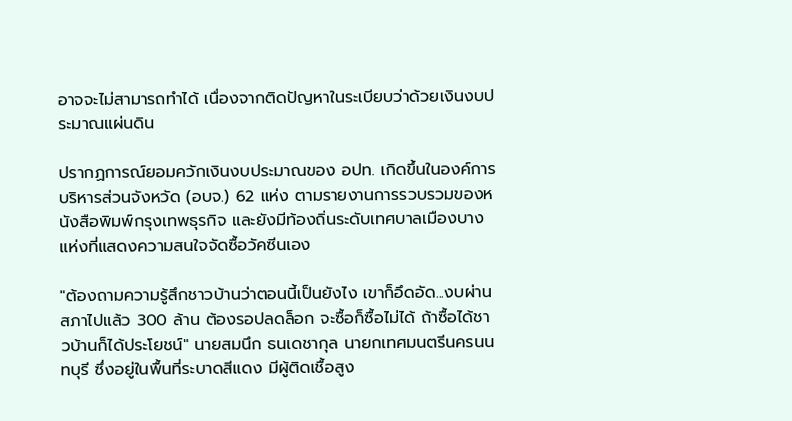อาจจะไม่สามารถทำได้ เนื่องจากติดปัญหาในระเบียบว่าด้วยเงินงบประมาณแผ่นดิน

ปรากฏการณ์ยอมควักเงินงบประมาณของ อปท. เกิดขึ้นในองค์การบริหารส่วนจังหวัด (อบจ.) 62 แห่ง ตามรายงานการรวบรวมของหนังสือพิมพ์กรุงเทพธุรกิจ และยังมีท้องถิ่นระดับเทศบาลเมืองบางแห่งที่แสดงความสนใจจัดซื้อวัคซีนเอง

"ต้องถามความรู้สึกชาวบ้านว่าตอนนี้เป็นยังไง เขาก็อึดอัด...งบผ่านสภาไปแล้ว 300 ล้าน ต้องรอปลดล็อก จะซื้อก็ซื้อไม่ได้ ถ้าซื้อได้ชาวบ้านก็ได้ประโยชน์" นายสมนึก ธนเดชากุล นายกเทศมนตรีนครนนทบุรี ซึ่งอยู่ในพื้นที่ระบาดสีแดง มีผู้ติดเชื้อสูง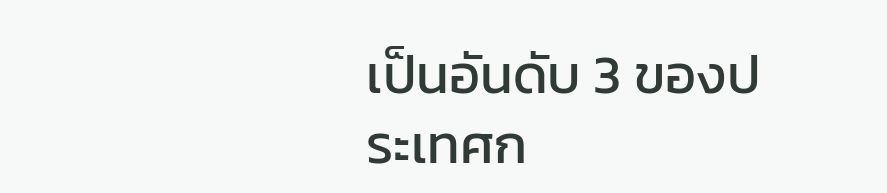เป็นอันดับ 3 ของประเทศก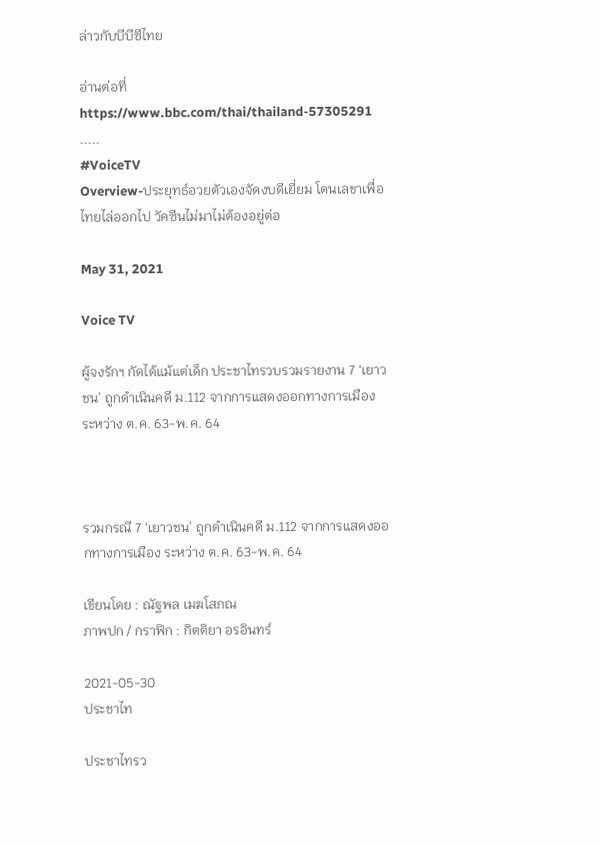ล่าวกับบีบีซีไทย

อ่านต่อที่
https://www.bbc.com/thai/thailand-57305291
.....
#VoiceTV
Overview-ประยุทธ์อวยตัวเองจัดงบดีเยี่ยม โดนเลขาเพื่อไทยไล่ออกไป วัคซีนไม่มาไม่ต้องอยู่ต่อ

May 31, 2021

Voice TV

ผู้จงรักฯ กัดได้แม้แต่เด็ก ประชาไทรวบรวมรายงาน 7 ‘เยาวชน’ ถูกดำเนินคดี ม.112 จากการแสดงออกทางการเมือง ระหว่าง ต.ค. 63-พ.ค. 64



รวมกรณี 7 ‘เยาวชน’ ถูกดำเนินคดี ม.112 จากการแสดงออกทางการเมือง ระหว่าง ต.ค. 63-พ.ค. 64

เขียนโดย : ณัฐพล เมฆโสภณ
ภาพปก / กราฟิก : กิตติยา อรอินทร์

2021-05-30
ประชาไท

ประชาไทรว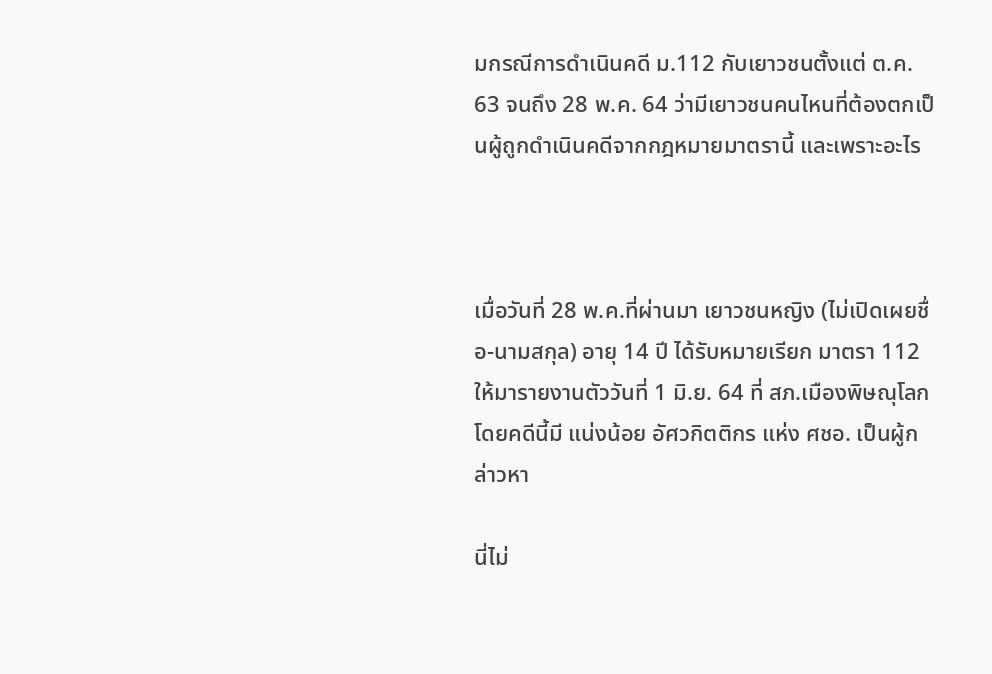มกรณีการดำเนินคดี ม.112 กับเยาวชนตั้งแต่ ต.ค. 63 จนถึง 28 พ.ค. 64 ว่ามีเยาวชนคนไหนที่ต้องตกเป็นผู้ถูกดำเนินคดีจากกฎหมายมาตรานี้ และเพราะอะไร



เมื่อวันที่ 28 พ.ค.ที่ผ่านมา เยาวชนหญิง (ไม่เปิดเผยชื่อ-นามสกุล) อายุ 14 ปี ได้รับหมายเรียก มาตรา 112 ให้มารายงานตัววันที่ 1 มิ.ย. 64 ที่ สภ.เมืองพิษณุโลก โดยคดีนี้มี แน่งน้อย อัศวกิตติกร แห่ง ศชอ. เป็นผู้กล่าวหา

นี่ไม่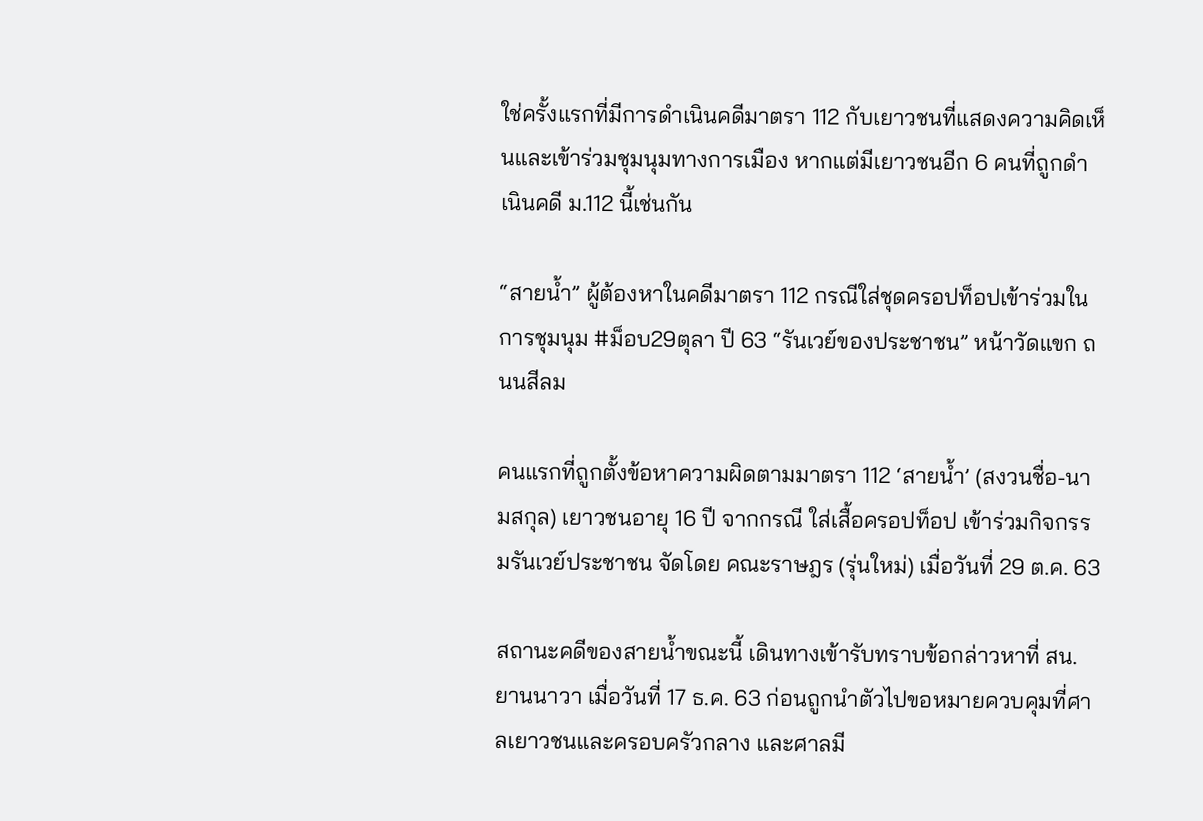ใช่ครั้งแรกที่มีการดำเนินคดีมาตรา 112 กับเยาวชนที่แสดงความคิดเห็นและเข้าร่วมชุมนุมทางการเมือง หากแต่มีเยาวชนอีก 6 คนที่ถูกดำเนินคดี ม.112 นี้เช่นกัน

“สายน้ำ” ผู้ต้องหาในคดีมาตรา 112 กรณีใส่ชุดครอปท็อปเข้าร่วมในการชุมนุม #ม็อบ29ตุลา ปี 63 “รันเวย์ของประชาชน” หน้าวัดแขก ถนนสีลม

คนแรกที่ถูกตั้งข้อหาความผิดตามมาตรา 112 ‘สายน้ำ’ (สงวนชื่อ-นามสกุล) เยาวชนอายุ 16 ปี จากกรณี ใส่เสื้อครอปท็อป เข้าร่วมกิจกรรมรันเวย์ประชาชน จัดโดย คณะราษฎร (รุ่นใหม่) เมื่อวันที่ 29 ต.ค. 63

สถานะคดีของสายน้ำขณะนี้ เดินทางเข้ารับทราบข้อกล่าวหาที่ สน.ยานนาวา เมื่อวันที่ 17 ธ.ค. 63 ก่อนถูกนำตัวไปขอหมายควบคุมที่ศาลเยาวชนและครอบครัวกลาง และศาลมี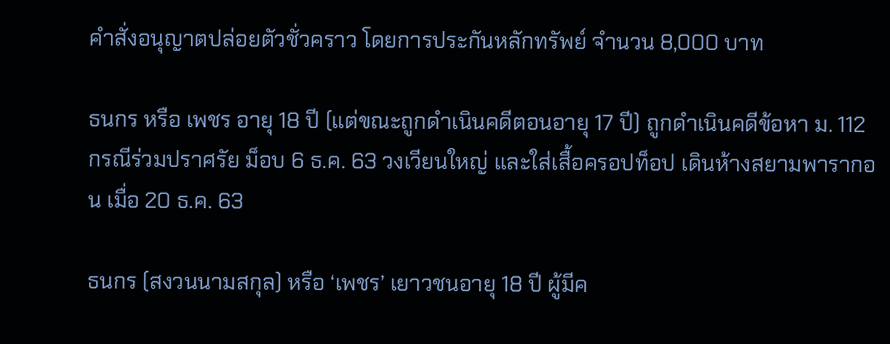คำสั่งอนุญาตปล่อยตัวชั่วคราว โดยการประกันหลักทรัพย์ จำนวน 8,000 บาท

ธนกร หรือ เพชร อายุ 18 ปี (แต่ขณะถูกดำเนินคดีตอนอายุ 17 ปี) ถูกดำเนินคดีข้อหา ม. 112 กรณีร่วมปราศรัย ม็อบ 6 ธ.ค. 63 วงเวียนใหญ่ และใส่เสื้อครอปท็อป เดินห้างสยามพารากอน เมื่อ 20 ธ.ค. 63

ธนกร (สงวนนามสกุล) หรือ ‘เพชร’ เยาวชนอายุ 18 ปี ผู้มีค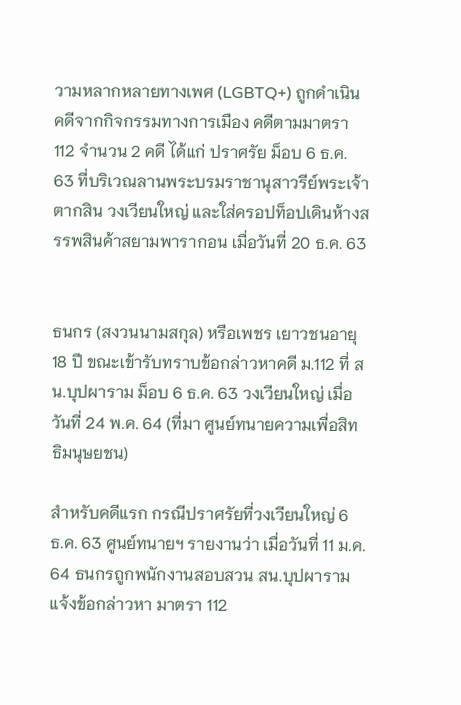วามหลากหลายทางเพศ (LGBTQ+) ถูกดำเนินคดีจากกิจกรรมทางการเมือง คดีตามมาตรา 112 จำนวน 2 คดี ได้แก่ ปราศรัย ม็อบ 6 ธ.ค. 63 ที่บริเวณลานพระบรมราชานุสาวรีย์พระเจ้าตากสิน วงเวียนใหญ่ และใส่ครอปท็อปเดินห้างสรรพสินค้าสยามพารากอน เมื่อวันที่ 20 ธ.ค. 63


ธนกร (สงวนนามสกุล) หรือเพชร เยาวชนอายุ 18 ปี ขณะเข้ารับทราบข้อกล่าวหาคดี ม.112 ที่ สน.บุปผาราม ม็อบ 6 ธ.ค. 63 วงเวียนใหญ่ เมื่อวันที่ 24 พ.ค. 64 (ที่มา ศูนย์ทนายความเพื่อสิทธิมนุษยชน)

สำหรับคดีแรก กรณีปราศรัยที่วงเวียนใหญ่ 6 ธ.ค. 63 ศูนย์ทนายฯ รายงานว่า เมื่อวันที่ 11 ม.ค. 64 ธนกรถูกพนักงานสอบสวน สน.บุปผาราม แจ้งข้อกล่าวหา มาตรา 112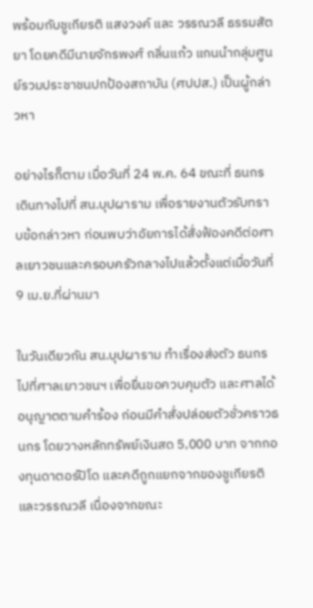พร้อมกับชูเกียรติ แสงวงค์ และ วรรณวลี ธรรมสัตยา โดยคดีมีนายจักรพงศ์ กลิ่นแก้ว แกนนำกลุ่มศูนย์รวมประชาชนปกป้องสถาบัน (ศปปส.) เป็นผู้กล่าวหา

อย่างไรก็ตาม เมื่อวันที่ 24 พ.ค. 64 ขณะที่ ธนกร เดินทางไปที่ สน.บุปผาราม เพื่อรายงานตัวรับทราบข้อกล่าวหา ก่อนพบว่าอัยการได้สั่งฟ้องคดีต่อศาลเยาวชนและครอบครัวกลางไปแล้วตั้งแต่เมื่อวันที่ 9 เม.ย.ที่ผ่านมา

ในวันเดียวกัน สน.บุปผาราม ทำเรื่องส่งตัว ธนกร ไปที่ศาลเยาวชนฯ เพื่อยื่นขอควบคุมตัว และศาลได้อนุญาตตามคำร้อง ก่อนมีคำสั่งปล่อยตัวชั่วคราวธนกร โดยวางหลักทรัพย์เงินสด 5,000 บาท จากกองทุนดาตอร์ปิโด และคดีถูกแยกจากของชูเกียรติและวรรณวลี เนื่องจากขณะ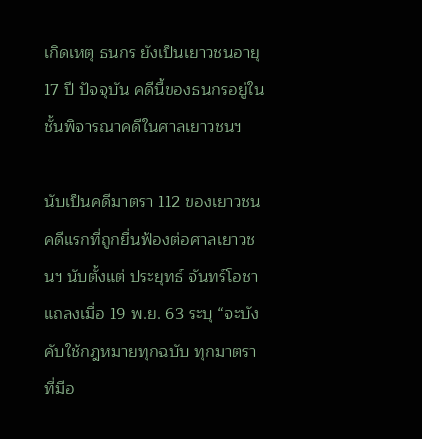เกิดเหตุ ธนกร ยังเป็นเยาวชนอายุ 17 ปี ปัจจุบัน คดีนี้ของธนกรอยู่ในชั้นพิจารณาคดีในศาลเยาวชนฯ

นับเป็นคดีมาตรา 112 ของเยาวชนคดีแรกที่ถูกยื่นฟ้องต่อศาลเยาวชนฯ นับตั้งแต่ ประยุทธ์ จันทร์โอชา แถลงเมื่อ 19 พ.ย. 63 ระบุ “จะบังคับใช้กฎหมายทุกฉบับ ทุกมาตราที่มีอ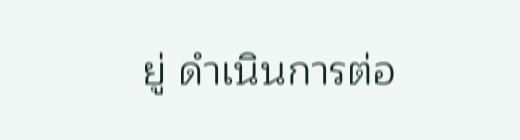ยู่ ดำเนินการต่อ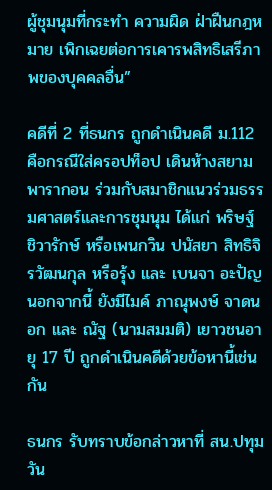ผู้ชุมนุมที่กระทำ ความผิด ฝ่าฝืนกฎหมาย เพิกเฉยต่อการเคารพสิทธิเสรีภาพของบุคคลอื่น”

คดีที่ 2 ที่ธนกร ถูกดำเนินคดี ม.112 คือกรณีใส่ครอปท็อป เดินห้างสยามพารากอน ร่วมกับสมาชิกแนวร่วมธรรมศาสตร์และการชุมนุม ได้แก่ พริษฐ์ ชิวารักษ์ หรือเพนกวิน ปนัสยา สิทธิจิรวัฒนกุล หรือรุ้ง และ เบนจา อะปัญ นอกจากนี้ ยังมีไมค์ ภาณุพงษ์ จาดนอก และ ณัฐ (นามสมมติ) เยาวชนอายุ 17 ปี ถูกดำเนินคดีด้วยข้อหานี้เช่นกัน

ธนกร รับทราบข้อกล่าวหาที่ สน.ปทุมวัน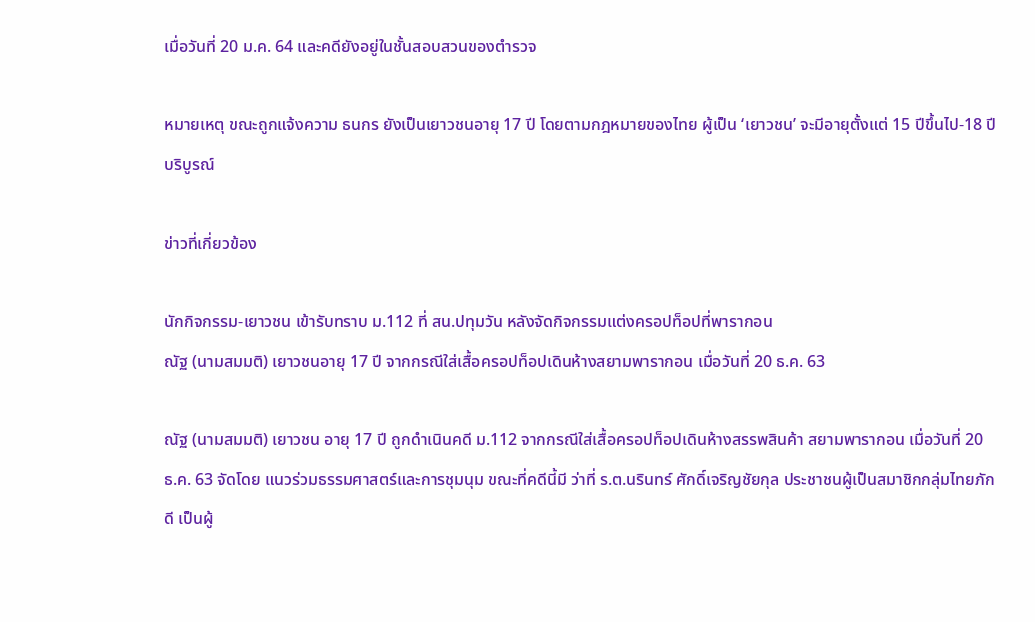เมื่อวันที่ 20 ม.ค. 64 และคดียังอยู่ในชั้นสอบสวนของตำรวจ

หมายเหตุ ขณะถูกแจ้งความ ธนกร ยังเป็นเยาวชนอายุ 17 ปี โดยตามกฎหมายของไทย ผู้เป็น ‘เยาวชน’ จะมีอายุตั้งแต่ 15 ปีขึ้นไป-18 ปีบริบูรณ์

ข่าวที่เกี่ยวข้อง

นักกิจกรรม-เยาวชน เข้ารับทราบ ม.112 ที่ สน.ปทุมวัน หลังจัดกิจกรรมแต่งครอปท็อปที่พารากอน
ณัฐ (นามสมมติ) เยาวชนอายุ 17 ปี จากกรณีใส่เสื้อครอปท็อปเดินห้างสยามพารากอน เมื่อวันที่ 20 ธ.ค. 63

ณัฐ (นามสมมติ) เยาวชน อายุ 17 ปี ถูกดำเนินคดี ม.112 จากกรณีใส่เสื้อครอปท็อปเดินห้างสรรพสินค้า สยามพารากอน เมื่อวันที่ 20 ธ.ค. 63 จัดโดย แนวร่วมธรรมศาสตร์และการชุมนุม ขณะที่คดีนี้มี ว่าที่ ร.ต.นรินทร์ ศักดิ์เจริญชัยกุล ประชาชนผู้เป็นสมาชิกกลุ่มไทยภักดี เป็นผู้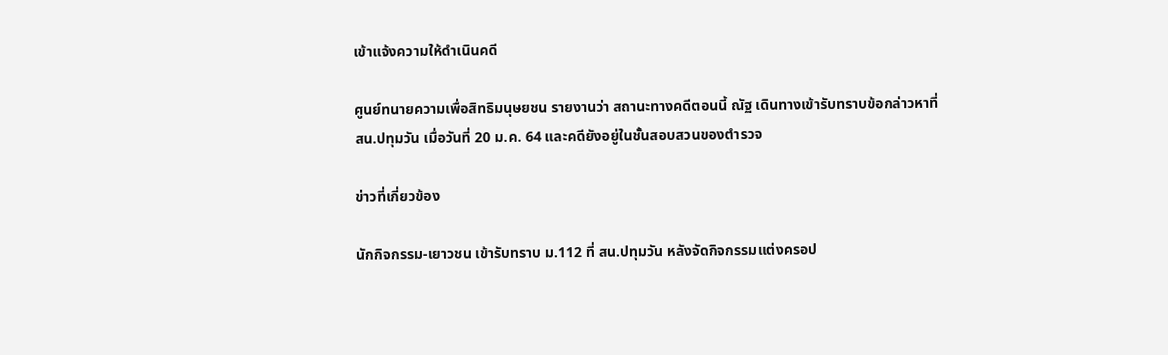เข้าแจ้งความให้ดำเนินคดี

ศูนย์ทนายความเพื่อสิทธิมนุษยชน รายงานว่า สถานะทางคดีตอนนี้ ณัฐ เดินทางเข้ารับทราบข้อกล่าวหาที่ สน.ปทุมวัน เมื่อวันที่ 20 ม.ค. 64 และคดียังอยู่ในชั้นสอบสวนของตำรวจ

ข่าวที่เกี่ยวข้อง

นักกิจกรรม-เยาวชน เข้ารับทราบ ม.112 ที่ สน.ปทุมวัน หลังจัดกิจกรรมแต่งครอป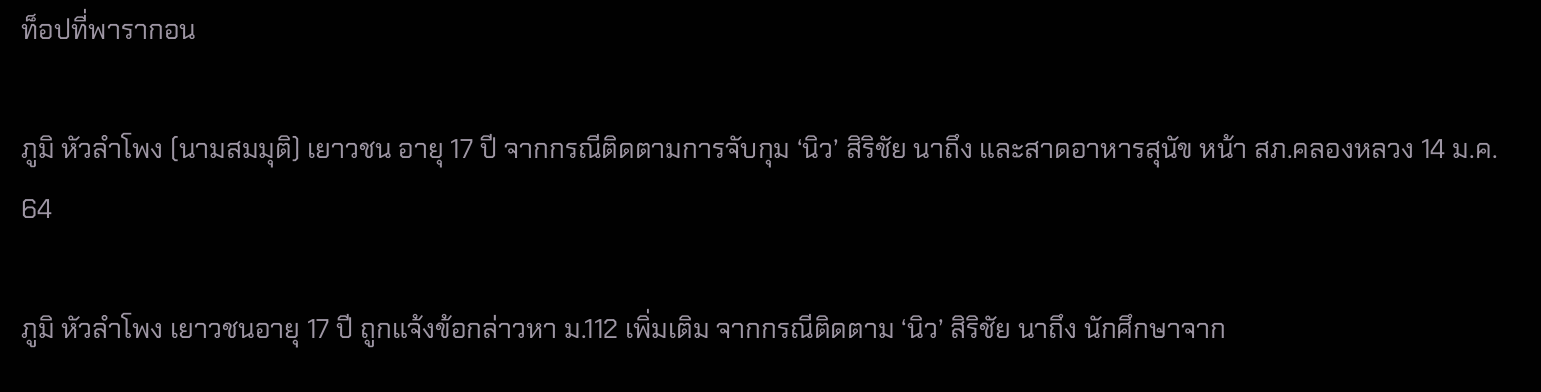ท็อปที่พารากอน

ภูมิ หัวลำโพง (นามสมมุติ) เยาวชน อายุ 17 ปี จากกรณีติดตามการจับกุม ‘นิว’ สิริชัย นาถึง และสาดอาหารสุนัข หน้า สภ.คลองหลวง 14 ม.ค. 64

ภูมิ หัวลำโพง เยาวชนอายุ 17 ปี ถูกแจ้งข้อกล่าวหา ม.112 เพิ่มเติม จากกรณีติดตาม ‘นิว’ สิริชัย นาถึง นักศึกษาจาก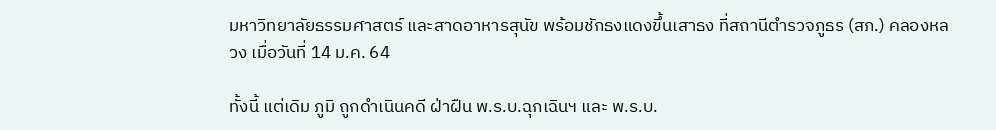มหาวิทยาลัยธรรมศาสตร์ และสาดอาหารสุนัข พร้อมชักธงแดงขึ้นเสาธง ที่สถานีตำรวจภูธร (สภ.) คลองหลวง เมื่อวันที่ 14 ม.ค. 64

ทั้งนี้ แต่เดิม ภูมิ ถูกดำเนินคดี ฝ่าฝืน พ.ร.บ.ฉุกเฉินฯ และ พ.ร.บ.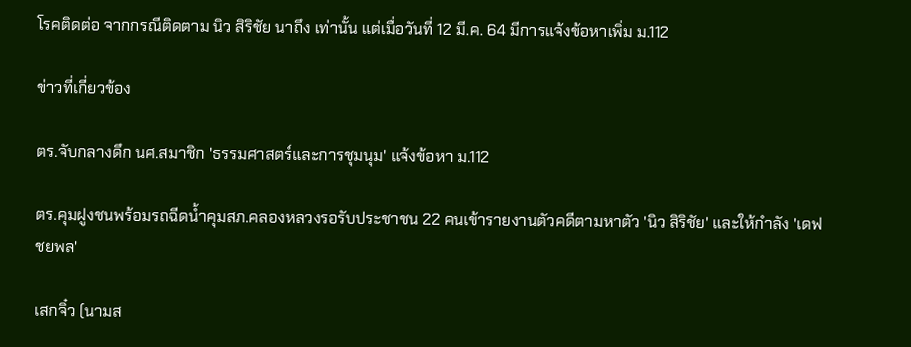โรคติดต่อ จากกรณีติดตาม นิว สิริชัย นาถึง เท่านั้น แต่เมื่อวันที่ 12 มี.ค. 64 มีการแจ้งข้อหาเพิ่ม ม.112

ข่าวที่เกี่ยวข้อง

ตร.จับกลางดึก นศ.สมาชิก 'ธรรมศาสตร์และการชุมนุม' แจ้งข้อหา ม.112

ตร.คุมฝูงชนพร้อมรถฉีดน้ำคุมสภ.คลองหลวงรอรับประชาชน 22 คนเข้ารายงานตัวคดีตามหาตัว 'นิว สิริชัย' และให้กำลัง 'เดฟ ชยพล'

เสกจิ๋ว (นามส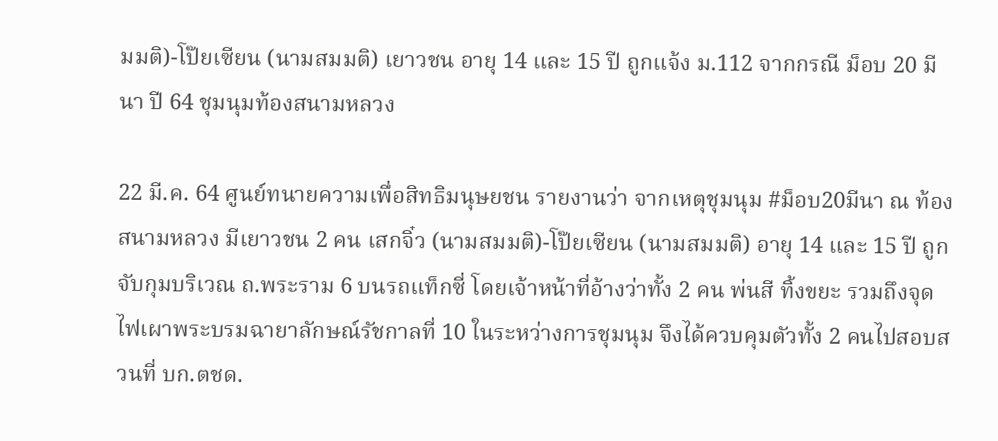มมติ)-โป๊ยเซียน (นามสมมติ) เยาวชน อายุ 14 และ 15 ปี ถูกแจ้ง ม.112 จากกรณี ม็อบ 20 มีนา ปี 64 ชุมนุมท้องสนามหลวง

22 มี.ค. 64 ศูนย์ทนายความเพื่อสิทธิมนุษยชน รายงานว่า จากเหตุชุมนุม #ม็อบ20มีนา ณ ท้องสนามหลวง มีเยาวชน 2 คน เสกจิ๋ว (นามสมมติ)-โป๊ยเซียน (นามสมมติ) อายุ 14 และ 15 ปี ถูกจับกุมบริเวณ ถ.พระราม 6 บนรถแท็กซี่ โดยเจ้าหน้าที่อ้างว่าทั้ง 2 คน พ่นสี ทิ้งขยะ รวมถึงจุดไฟเผาพระบรมฉายาลักษณ์รัชกาลที่ 10 ในระหว่างการชุมนุม จึงได้ควบคุมตัวทั้ง 2 คนไปสอบสวนที่ บก.ตชด.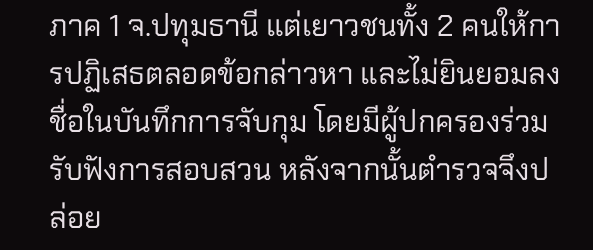ภาค 1 จ.ปทุมธานี แต่เยาวชนทั้ง 2 คนให้การปฏิเสธตลอดข้อกล่าวหา และไม่ยินยอมลงชื่อในบันทึกการจับกุม โดยมีผู้ปกครองร่วมรับฟังการสอบสวน หลังจากนั้นตำรวจจึงปล่อย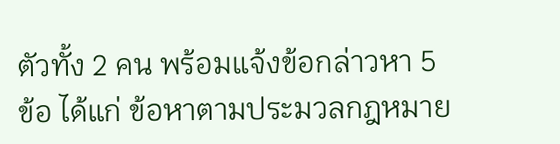ตัวทั้ง 2 คน พร้อมแจ้งข้อกล่าวหา 5 ข้อ ได้แก่ ข้อหาตามประมวลกฎหมาย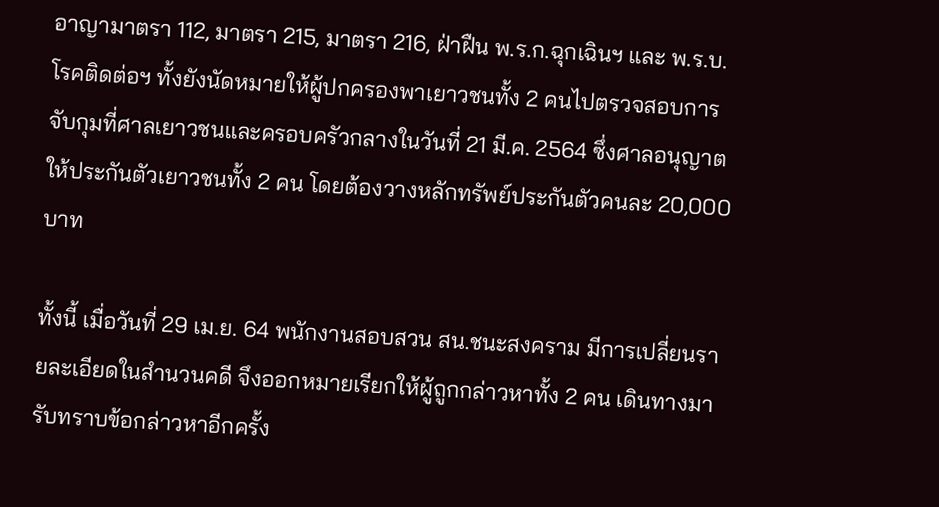อาญามาตรา 112, มาตรา 215, มาตรา 216, ฝ่าฝืน พ.ร.ก.ฉุกเฉินฯ และ พ.ร.บ.โรคติดต่อฯ ทั้งยังนัดหมายให้ผู้ปกครองพาเยาวชนทั้ง 2 คนไปตรวจสอบการจับกุมที่ศาลเยาวชนและครอบครัวกลางในวันที่ 21 มี.ค. 2564 ซึ่งศาลอนุญาตให้ประกันตัวเยาวชนทั้ง 2 คน โดยต้องวางหลักทรัพย์ประกันตัวคนละ 20,000 บาท

ทั้งนี้ เมื่อวันที่ 29 เม.ย. 64 พนักงานสอบสวน สน.ชนะสงคราม มีการเปลี่ยนรายละเอียดในสำนวนคดี จึงออกหมายเรียกให้ผู้ถูกกล่าวหาทั้ง 2 คน เดินทางมารับทราบข้อกล่าวหาอีกครั้ง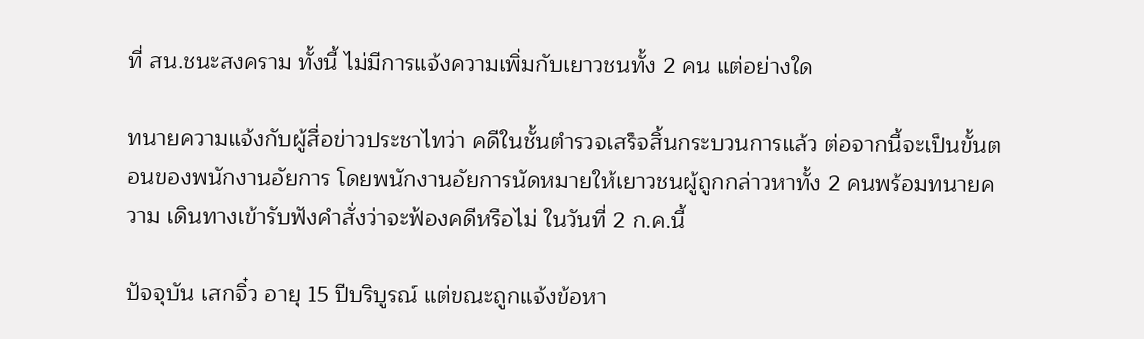ที่ สน.ชนะสงคราม ทั้งนี้ ไม่มีการแจ้งความเพิ่มกับเยาวชนทั้ง 2 คน แต่อย่างใด

ทนายความแจ้งกับผู้สื่อข่าวประชาไทว่า คดีในชั้นตำรวจเสร็จสิ้นกระบวนการแล้ว ต่อจากนี้จะเป็นขั้นตอนของพนักงานอัยการ โดยพนักงานอัยการนัดหมายให้เยาวชนผู้ถูกกล่าวหาทั้ง 2 คนพร้อมทนายความ เดินทางเข้ารับฟังคำสั่งว่าจะฟ้องคดีหรือไม่ ในวันที่ 2 ก.ค.นี้

ปัจจุบัน เสกจิ๋ว อายุ 15 ปีบริบูรณ์ แต่ขณะถูกแจ้งข้อหา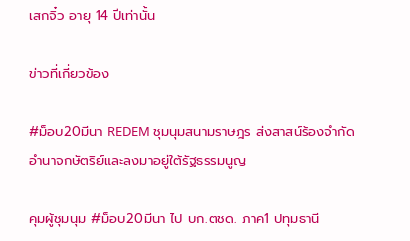เสกจิ๋ว อายุ 14 ปีเท่านั้น

ข่าวที่เกี่ยวข้อง

#ม็อบ20มีนา REDEM ชุมนุมสนามราษฎร ส่งสาสน์ร้องจำกัดอำนาจกษัตริย์และลงมาอยู่ใต้รัฐธรรมนูญ

คุมผู้ชุมนุม #ม็อบ20มีนา ไป บก.ตชด. ภาค1 ปทุมธานี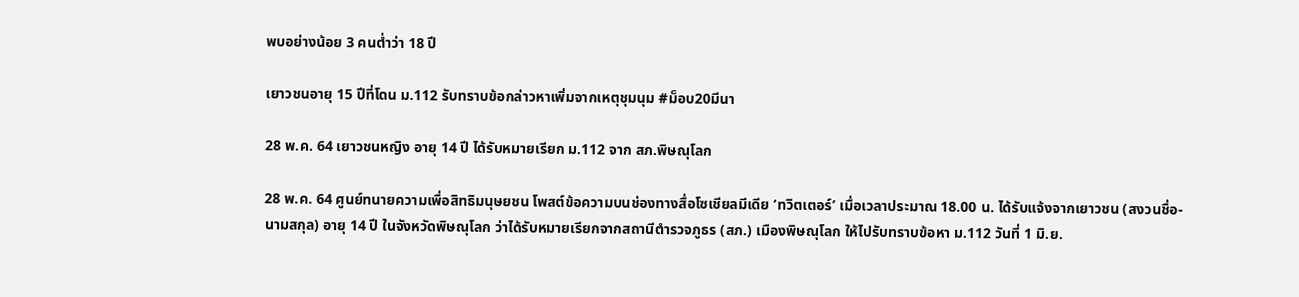พบอย่างน้อย 3 คนต่ำว่า 18 ปี

เยาวชนอายุ 15 ปีที่โดน ม.112 รับทราบข้อกล่าวหาเพิ่มจากเหตุชุมนุม #ม็อบ20มีนา

28 พ.ค. 64 เยาวชนหญิง อายุ 14 ปี ได้รับหมายเรียก ม.112 จาก สภ.พิษณุโลก

28 พ.ค. 64 ศูนย์ทนายความเพื่อสิทธิมนุษยชน โพสต์ข้อความบนช่องทางสื่อโซเชียลมีเดีย ‘ทวิตเตอร์’ เมื่อเวลาประมาณ 18.00 น. ได้รับแจ้งจากเยาวชน (สงวนชื่อ-นามสกุล) อายุ 14 ปี ในจังหวัดพิษณุโลก ว่าได้รับหมายเรียกจากสถานีตำรวจภูธร (สภ.) เมืองพิษณุโลก ให้ไปรับทราบข้อหา ม.112 วันที่ 1 มิ.ย.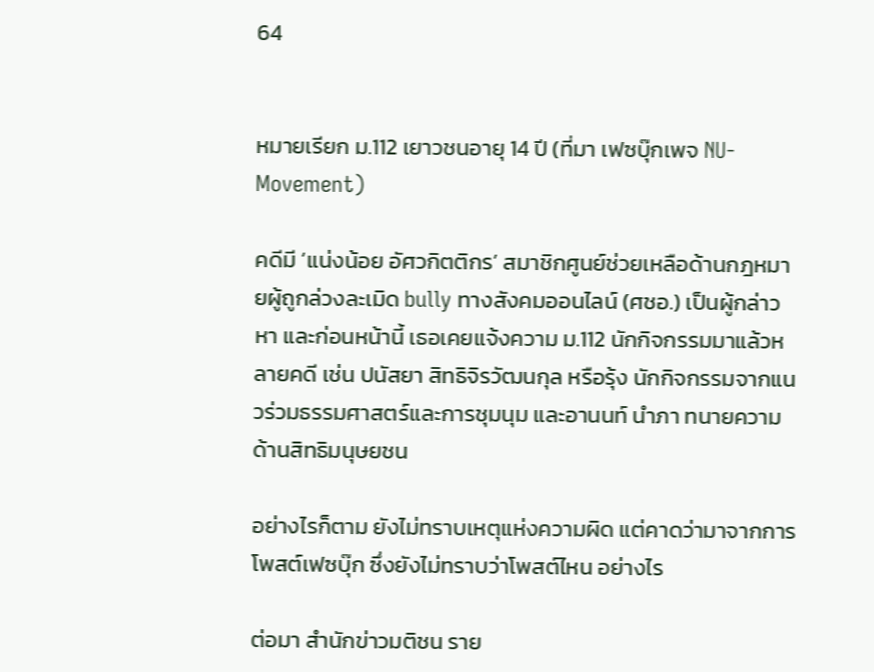64


หมายเรียก ม.112 เยาวชนอายุ 14 ปี (ที่มา เฟซบุ๊กเพจ NU-Movement)

คดีมี ‘แน่งน้อย อัศวกิตติกร’ สมาชิกศูนย์ช่วยเหลือด้านกฎหมายผู้ถูกล่วงละเมิด bully ทางสังคมออนไลน์ (ศชอ.) เป็นผู้กล่าวหา และก่อนหน้านี้ เธอเคยแจ้งความ ม.112 นักกิจกรรมมาแล้วหลายคดี เช่น ปนัสยา สิทธิจิรวัฒนกุล หรือรุ้ง นักกิจกรรมจากแนวร่วมธรรมศาสตร์และการชุมนุม และอานนท์ นำภา ทนายความด้านสิทธิมนุษยชน

อย่างไรก็ตาม ยังไม่ทราบเหตุแห่งความผิด แต่คาดว่ามาจากการโพสต์เฟซบุ๊ก ซึ่งยังไม่ทราบว่าโพสต์ไหน อย่างไร

ต่อมา สำนักข่าวมติชน ราย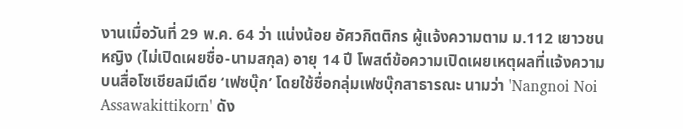งานเมื่อวันที่ 29 พ.ค. 64 ว่า แน่งน้อย อัศวกิตติกร ผู้แจ้งความตาม ม.112 เยาวชนหญิง (ไม่เปิดเผยชื่อ-นามสกุล) อายุ 14 ปี โพสต์ข้อความเปิดเผยเหตุผลที่แจ้งความ บนสื่อโซเชียลมีเดีย ‘เฟซบุ๊ก’ โดยใช้ชื่อกลุ่มเฟซบุ๊กสาธารณะ นามว่า 'Nangnoi Noi Assawakittikorn' ดัง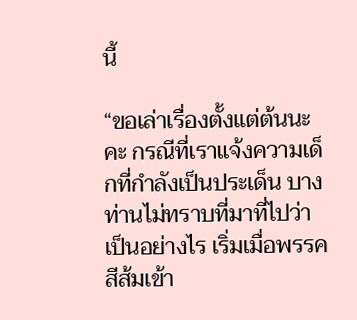นี้

“ขอเล่าเรื่องตั้งแต่ต้นนะคะ กรณีที่เราแจ้งความเด็กที่กำลังเป็นประเด็น บางท่านไม่ทราบที่มาที่ไปว่าเป็นอย่างไร เริ่มเมื่อพรรคสีส้มเข้า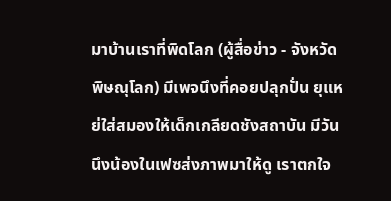มาบ้านเราที่พิดโลก (ผู้สื่อข่าว - จังหวัดพิษณุโลก) มีเพจนึงที่คอยปลุกปั่น ยุแหย่ใส่สมองให้เด็กเกลียดชังสถาบัน มีวันนึงน้องในเฟซส่งภาพมาให้ดู เราตกใจ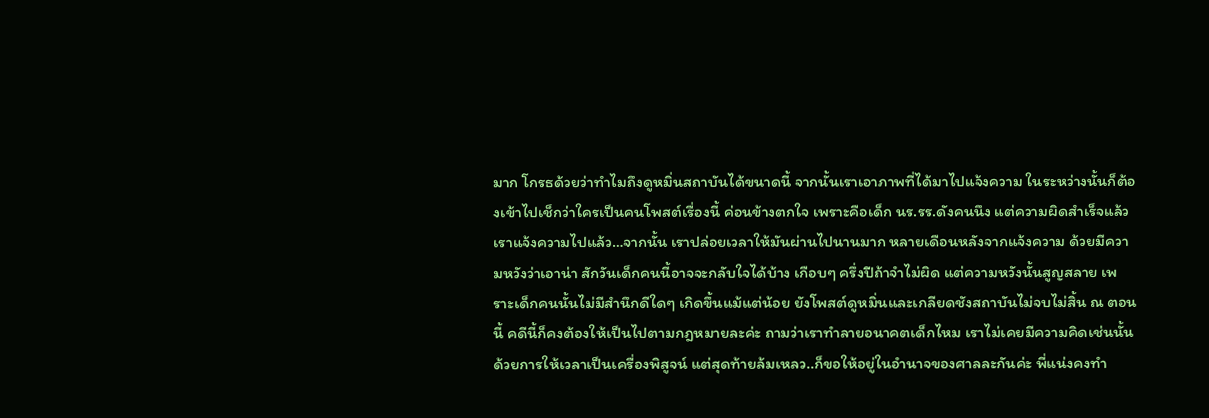มาก โกรธด้วยว่าทำไมถึงดูหมิ่นสถาบันได้ขนาดนี้ จากนั้นเราเอาภาพที่ได้มาไปแจ้งความ ในระหว่างนั้นก็ต้องเข้าไปเช็กว่าใครเป็นคนโพสต์เรื่องนี้ ค่อนข้างตกใจ เพราะคือเด็ก นร.รร.ดังคนนึง แต่ความผิดสำเร็จแล้ว เราแจ้งความไปแล้ว…จากนั้น เราปล่อยเวลาให้มันผ่านไปนานมาก หลายเดือนหลังจากแจ้งความ ด้วยมีความหวังว่าเอาน่า สักวันเด็กคนนี้อาจจะกลับใจได้บ้าง เกือบๆ ครึ่งปีถ้าจำไม่ผิด แต่ความหวังนั้นสูญสลาย เพราะเด็กคนนั้นไม่มีสำนึกดีใดๆ เกิดขึ้นแม้แต่น้อย ยังโพสต์ดูหมิ่นและเกลียดชังสถาบันไม่จบไม่สิ้น ณ ตอนนี้ คดีนี้ก็คงต้องให้เป็นไปตามกฎหมายละค่ะ ถามว่าเราทำลายอนาคตเด็กไหม เราไม่เคยมีความคิดเช่นนั้น ด้วยการให้เวลาเป็นเครื่องพิสูจน์ แต่สุดท้ายล้มเหลว..ก็ขอให้อยู่ในอำนาจของศาลละกันค่ะ พี่แน่งคงทำ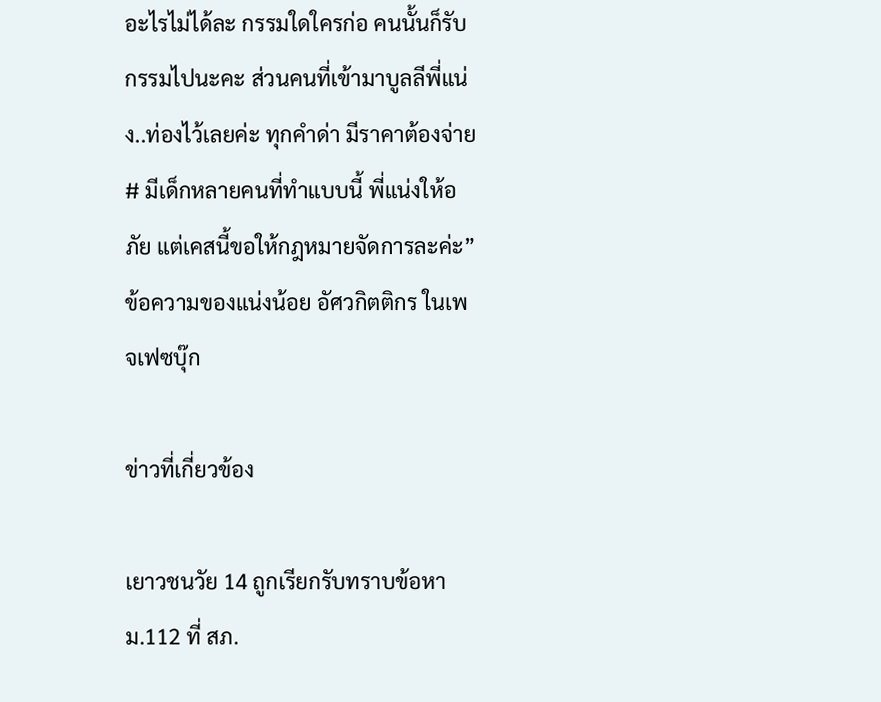อะไรไม่ได้ละ กรรมใดใครก่อ คนนั้นก็รับกรรมไปนะคะ ส่วนคนที่เข้ามาบูลลีพี่แน่ง..ท่องไว้เลยค่ะ ทุกคำด่า มีราคาต้องจ่าย # มีเด็กหลายคนที่ทำแบบนี้ พี่แน่งให้อภัย แต่เคสนี้ขอให้กฎหมายจัดการละค่ะ” ข้อความของแน่งน้อย อัศวกิตติกร ในเพจเฟซบุ๊ก

ข่าวที่เกี่ยวข้อง

เยาวชนวัย 14 ถูกเรียกรับทราบข้อหา ม.112 ที่ สภ.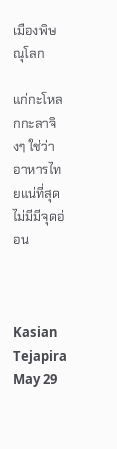เมืองพิษณุโลก

แก่กะโหลกกะลาจิงๆ ใช่ว่าอาหารไทยแน่ที่สุด ไม่มีมีจุดอ่อน



Kasian Tejapira
May 29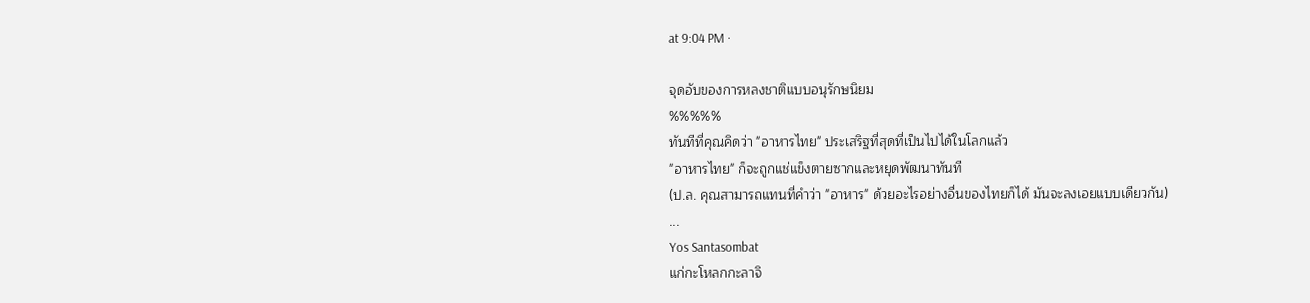at 9:04 PM ·

จุดอับของการหลงชาติแบบอนุรักษนิยม
%%%%%
ทันทีที่คุณคิดว่า "อาหารไทย" ประเสริฐที่สุดที่เป็นไปได้ในโลกแล้ว
"อาหารไทย" ก็จะถูกแช่แข็งตายซากและหยุดพัฒนาทันที
(ป.ล. คุณสามารถแทนที่คำว่า "อาหาร" ด้วยอะไรอย่างอื่นของไทยก็ได้ มันจะลงเอยแบบเดียวกัน)
...
Yos Santasombat
แก่กะโหลกกะลาจิ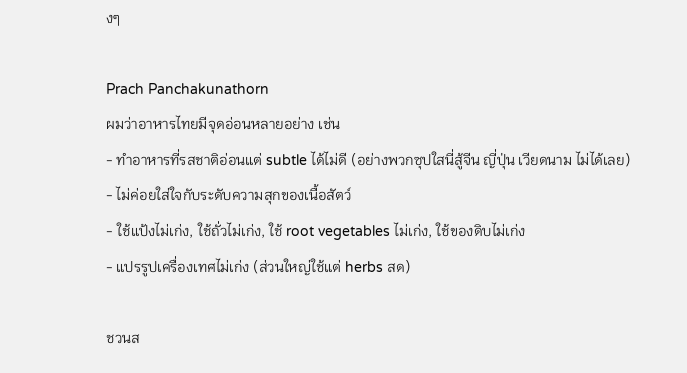งๆ

Prach Panchakunathorn
ผมว่าอาหารไทยมีจุดอ่อนหลายอย่าง เช่น
- ทำอาหารที่รสชาติอ่อนแต่ subtle ได้ไม่ดี (อย่างพวกซุปใสนี่สู้จีน ญี่ปุ่น เวียดนาม ไม่ได้เลย)
- ไม่ค่อยใส่ใจกับระดับความสุกของเนื้อสัตว์
- ใช้แป้งไม่เก่ง, ใช้ถั่วไม่เก่ง, ใช้ root vegetables ไม่เก่ง, ใช้ของดิบไม่เก่ง
- แปรรูปเครื่องเทศไม่เก่ง (ส่วนใหญ่ใช้แต่ herbs สด)

ชวนส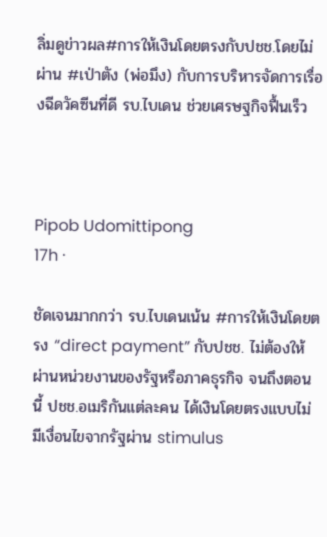ลิ่มดูข่าวผล#การให้เงินโดยตรงกับปชช.โดยไม่ผ่าน #เป่าตัง (พ่อมึง) กับการบริหารจัดการเรื่องฉีดวัคซีนที่ดี รบ.ไบเดน ช่วยเศรษฐกิจฟื้นเร็ว



Pipob Udomittipong
17h ·

ชัดเจนมากกว่า รบ.ไบเดนเน้น #การให้เงินโดยตรง “direct payment” กับปชช. ไม่ต้องให้ผ่านหน่วยงานของรัฐหรือภาคธุรกิจ จนถึงตอนนี้ ปชช.อเมริกันแต่ละคน ได้เงินโดยตรงแบบไม่มีเงื่อนไขจากรัฐผ่าน stimulus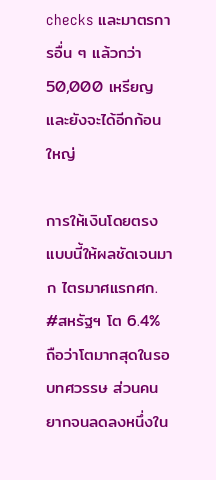checks และมาตรการอื่น ๆ แล้วกว่า 50,000 เหรียญและยังจะได้อีกก้อนใหญ่

การให้เงินโดยตรงแบบนี้ให้ผลชัดเจนมาก ไตรมาศแรกศก. #สหรัฐฯ โต 6.4% ถือว่าโตมากสุดในรอบทศวรรษ ส่วนคนยากจนลดลงหนึ่งใน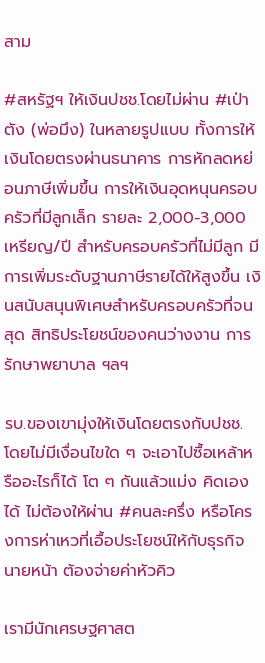สาม

#สหรัฐฯ ให้เงินปชช.โดยไม่ผ่าน #เป่าตัง (พ่อมึง) ในหลายรูปแบบ ทั้งการให้เงินโดยตรงผ่านธนาคาร การหักลดหย่อนภาษีเพิ่มขึ้น การให้เงินอุดหนุนครอบครัวที่มีลูกเล็ก รายละ 2,000-3,000 เหรียญ/ปี สำหรับครอบครัวที่ไม่มีลูก มีการเพิ่มระดับฐานภาษีรายได้ให้สูงขึ้น เงินสนับสนุนพิเศษสำหรับครอบครัวที่จนสุด สิทธิประโยชน์ของคนว่างงาน การรักษาพยาบาล ฯลฯ

รบ.ของเขามุ่งให้เงินโดยตรงกับปชช. โดยไม่มีเงื่อนไขใด ๆ จะเอาไปซื้อเหล้าหรืออะไรก็ได้ โต ๆ กันแล้วแม่ง คิดเองได้ ไม่ต้องให้ผ่าน #คนละครึ่ง หรือโครงการห่าเหวที่เอื้อประโยชน์ให้กับธุรกิจ นายหน้า ต้องจ่ายค่าหัวคิว

เรามีนักเศรษฐศาสต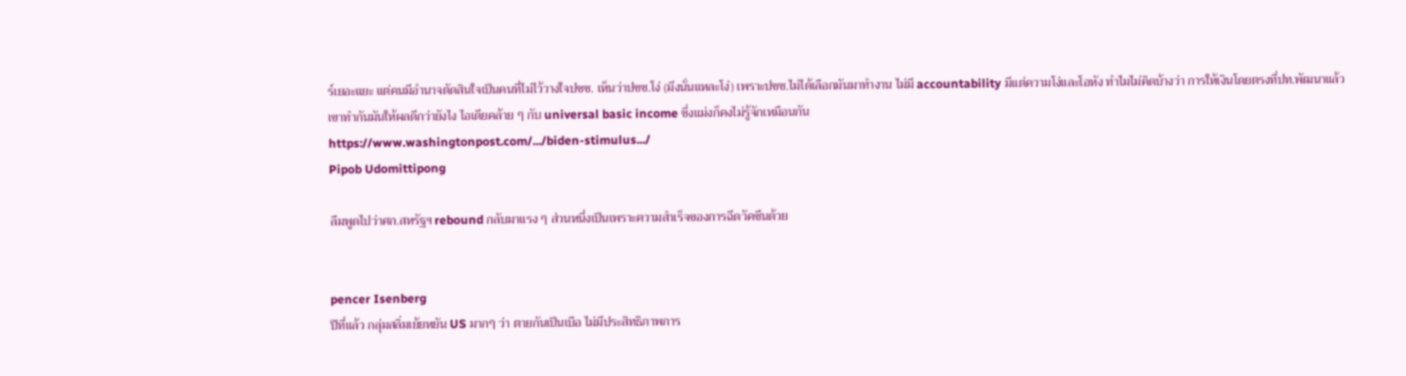ร์เยอะแยะ แต่คนมีอำนาจตัดสินใจเป็นคนที่ไม่ไว้วางใจปชช. เห็นว่าปชช.โง่ (มึงนั่นแหละโง่) เพราะปชช.ไม่ได้เลือกมันมาทำงาน ไม่มี accountability มีแต่ความโง่และโอหัง ทำไมไม่คิดบ้างว่า การให้เงินโดยตรงที่ปท.พัฒนาแล้วเขาทำกันมันให้ผลดีกว่ายังไง ไอเดียคล้าย ๆ กับ universal basic income ซึ่งแม่งก็คงไม่รู้จักเหมือนกัน
https://www.washingtonpost.com/.../biden-stimulus.../
Pipob Udomittipong

ลืมพูดไปว่าศก.สหรัฐฯ rebound กลับมาแรง ๆ ส่วนหนึ่งเป็นเพราะความสำเร็จของการฉีดวัคซีนด้วย


pencer Isenberg
ปีที่แล้ว กลุ่มสลิ่มเย้ยหยัน US มากๆ ว่า ตายกันเป็นเบือ ไม่มีประสิทธิภาพการ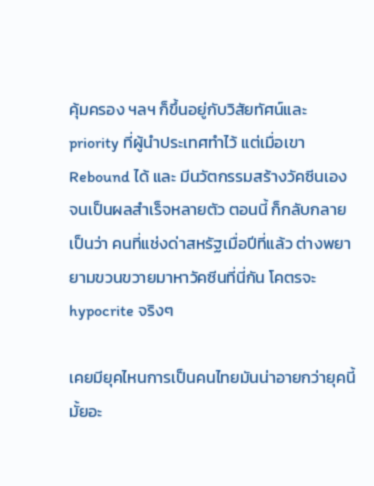คุ้มครอง ฯลฯ ก็ขึ้นอยู่กับวิสัยทัศน์และ priority ที่ผู้นำประเทศทำไว้ แต่เมื่อเขา Rebound ได้ และ มีนวัตกรรมสร้างวัคซีนเองจนเป็นผลสำเร็จหลายตัว ตอนนี้ ก็กลับกลายเป็นว่า คนที่แช่งด่าสหรัฐเมื่อปีที่แล้ว ต่างพยายามขวนขวายมาหาวัคซีนที่นี่กัน โคตรจะ hypocrite จริงๆ

เคยมียุคไหนการเป็นคนไทยมันน่าอายกว่ายุคนี้มั้ยอะ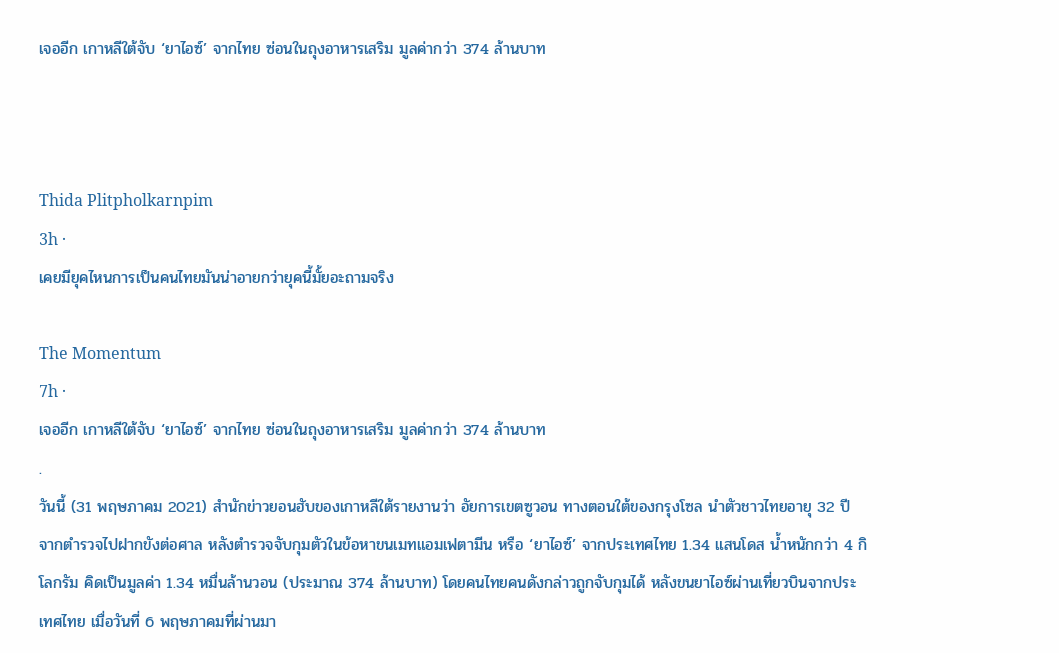เจออีก เกาหลีใต้จับ ‘ยาไอซ์’ จากไทย ซ่อนในถุงอาหารเสริม มูลค่ากว่า 374 ล้านบาท



Thida Plitpholkarnpim
3h ·
เคยมียุคไหนการเป็นคนไทยมันน่าอายกว่ายุคนี้มั้ยอะถามจริง

The Momentum
7h ·
เจออีก เกาหลีใต้จับ ‘ยาไอซ์’ จากไทย ซ่อนในถุงอาหารเสริม มูลค่ากว่า 374 ล้านบาท
.
วันนี้ (31 พฤษภาคม 2021) สำนักข่าวยอนฮับของเกาหลีใต้รายงานว่า อัยการเขตซูวอน ทางตอนใต้ของกรุงโซล นำตัวชาวไทยอายุ 32 ปี จากตำรวจไปฝากขังต่อศาล หลังตำรวจจับกุมตัวในข้อหาขนเมทแอมเฟตามีน หรือ ‘ยาไอซ์’ จากประเทศไทย 1.34 แสนโดส น้ำหนักกว่า 4 กิโลกรัม คิดเป็นมูลค่า 1.34 หมื่นล้านวอน (ประมาณ 374 ล้านบาท) โดยคนไทยคนดังกล่าวถูกจับกุมได้ หลังขนยาไอซ์ผ่านเที่ยวบินจากประเทศไทย เมื่อวันที่ 6 พฤษภาคมที่ผ่านมา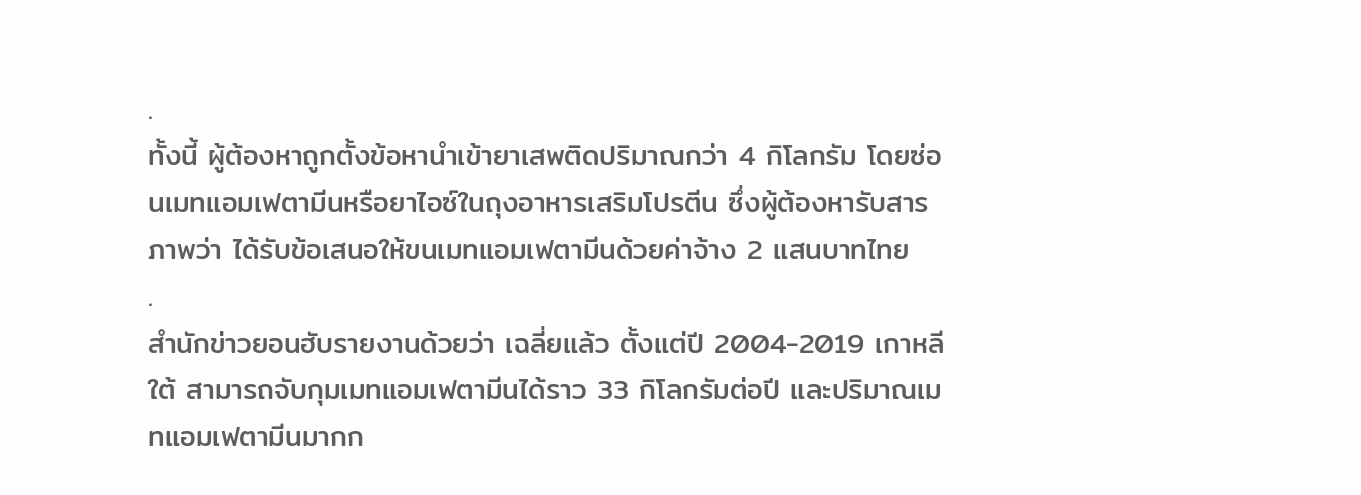.
ทั้งนี้ ผู้ต้องหาถูกตั้งข้อหานำเข้ายาเสพติดปริมาณกว่า 4 กิโลกรัม โดยซ่อนเมทแอมเฟตามีนหรือยาไอซ์ในถุงอาหารเสริมโปรตีน ซึ่งผู้ต้องหารับสารภาพว่า ได้รับข้อเสนอให้ขนเมทแอมเฟตามีนด้วยค่าจ้าง 2 แสนบาทไทย
.
สำนักข่าวยอนฮับรายงานด้วยว่า เฉลี่ยแล้ว ตั้งแต่ปี 2004-2019 เกาหลีใต้ สามารถจับกุมเมทแอมเฟตามีนได้ราว 33 กิโลกรัมต่อปี และปริมาณเมทแอมเฟตามีนมากก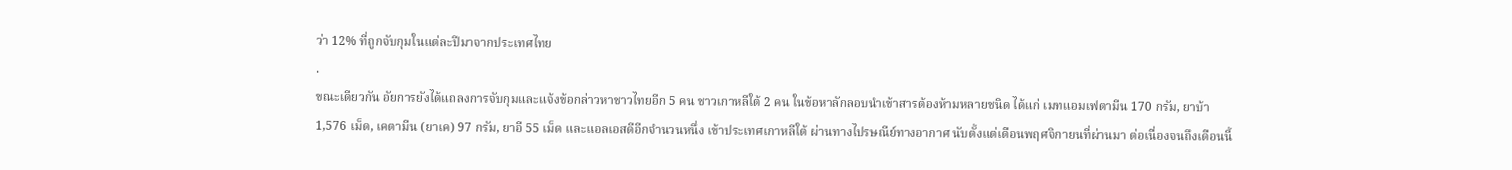ว่า 12% ที่ถูกจับกุมในแต่ละปีมาจากประเทศไทย
.
ขณะเดียวกัน อัยการยังได้แถลงการจับกุมและแจ้งข้อกล่าวหาชาวไทยอีก 5 คน ชาวเกาหลีใต้ 2 คน ในข้อหาลักลอบนำเข้าสารต้องห้ามหลายชนิด ได้แก่ เมทแอมเฟตามีน 170 กรัม, ยาบ้า 1,576 เม็ด, เคตามีน (ยาเค) 97 กรัม, ยาอี 55 เม็ด และแอลเอสดีอีกจำนวนหนึ่ง เข้าประเทศเกาหลีใต้ ผ่านทางไปรษณีย์ทางอากาศ นับตั้งแต่เดือนพฤศจิกายนที่ผ่านมา ต่อเนื่องจนถึงเดือนนี้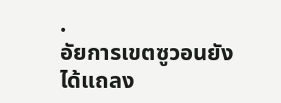.
อัยการเขตซูวอนยังได้แถลง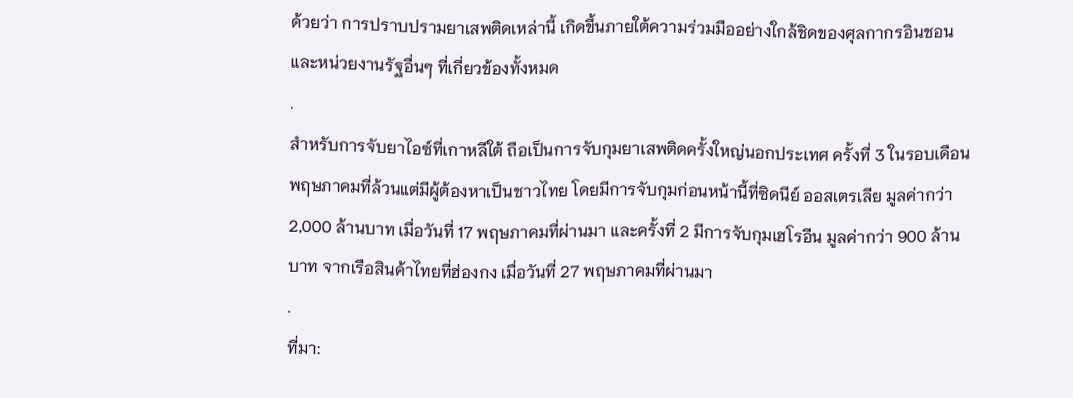ด้วยว่า การปราบปรามยาเสพติดเหล่านี้ เกิดขึ้นภายใต้ความร่วมมืออย่างใกล้ชิดของศุลกากรอินชอน และหน่วยงานรัฐอื่นๆ ที่เกี่ยวข้องทั้งหมด
.
สำหรับการจับยาไอซ์ที่เกาหลีใต้ ถือเป็นการจับกุมยาเสพติดครั้งใหญ่นอกประเทศ ครั้งที่ 3 ในรอบเดือนพฤษภาคมที่ล้วนแต่มีผู้ต้องหาเป็นชาวไทย โดยมีการจับกุมก่อนหน้านี้ที่ซิดนีย์ ออสเตรเลีย มูลค่ากว่า 2,000 ล้านบาท เมื่อวันที่ 17 พฤษภาคมที่ผ่านมา และครั้งที่ 2 มีการจับกุมเฮโรอีน มูลค่ากว่า 900 ล้านบาท จากเรือสินค้าไทยที่ฮ่องกง เมื่อวันที่ 27 พฤษภาคมที่ผ่านมา
.
ที่มา: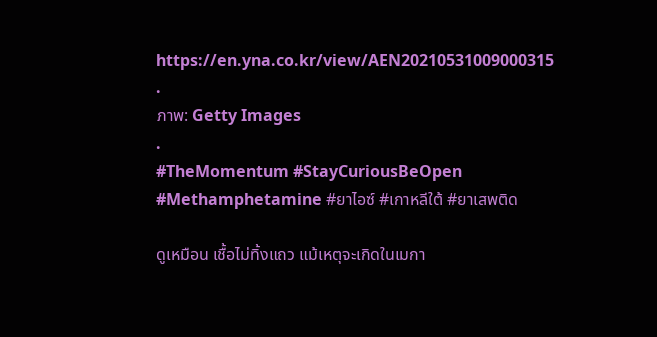https://en.yna.co.kr/view/AEN20210531009000315
.
ภาพ: Getty Images
.
#TheMomentum #StayCuriousBeOpen #Methamphetamine #ยาไอซ์ #เกาหลีใต้ #ยาเสพติด

ดูเหมือน เชื้อไม่ทิ้งแถว แม้เหตุจะเกิดในเมกา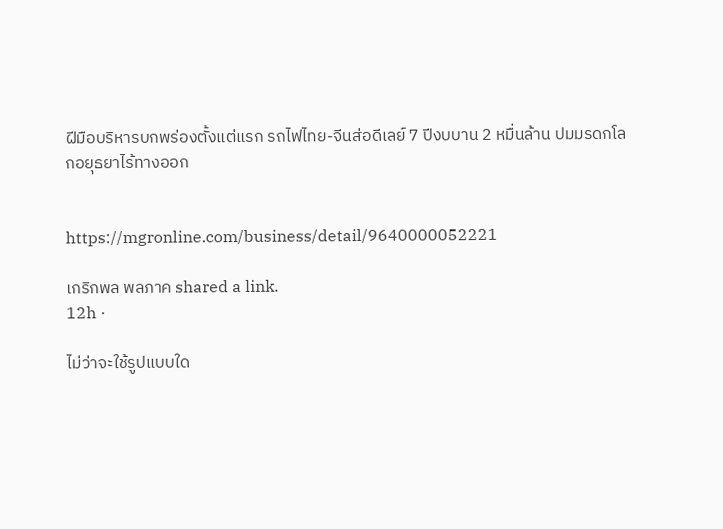ฝีมือบริหารบกพร่องตั้งแต่แรก รถไฟไทย-จีนส่อดีเลย์ 7 ปีงบบาน 2 หมื่นล้าน ปมมรดกโลกอยุธยาไร้ทางออก


https://mgronline.com/business/detail/9640000052221

เกริกพล พลภาค shared a link.
12h ·

ไม่ว่าจะใช้รูปแบบใด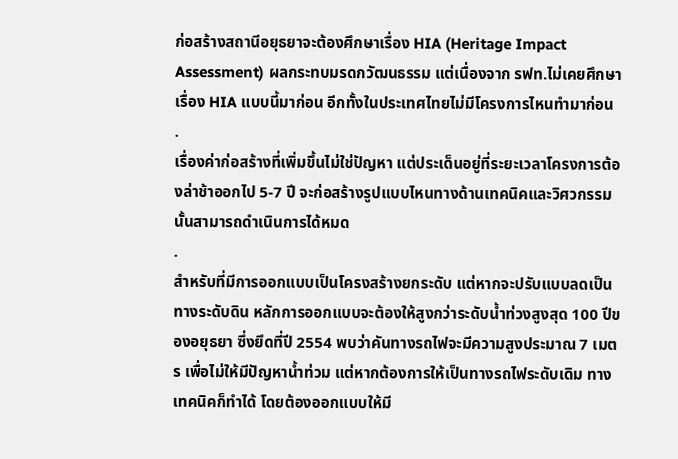ก่อสร้างสถานีอยุธยาจะต้องศึกษาเรื่อง HIA (Heritage Impact Assessment) ผลกระทบมรดกวัฒนธรรม แต่เนื่องจาก รฟท.ไม่เคยศึกษาเรื่อง HIA แบบนี้มาก่อน อีกทั้งในประเทศไทยไม่มีโครงการไหนทำมาก่อน
.
เรื่องค่าก่อสร้างที่เพิ่มขึ้นไม่ใช่ปัญหา แต่ประเด็นอยู่ที่ระยะเวลาโครงการต้องล่าช้าออกไป 5-7 ปี จะก่อสร้างรูปแบบไหนทางด้านเทคนิคและวิศวกรรมนั้นสามารถดำเนินการได้หมด
.
สำหรับที่มีการออกแบบเป็นโครงสร้างยกระดับ แต่หากจะปรับแบบลดเป็นทางระดับดิน หลักการออกแบบจะต้องให้สูงกว่าระดับน้ำท่วงสูงสุด 100 ปีของอยุธยา ซึ่งยึดที่ปี 2554 พบว่าคันทางรถไฟจะมีความสูงประมาณ 7 เมตร เพื่อไม่ให้มีปัญหาน้ำท่วม แต่หากต้องการให้เป็นทางรถไฟระดับเดิม ทางเทคนิคก็ทำได้ โดยต้องออกแบบให้มี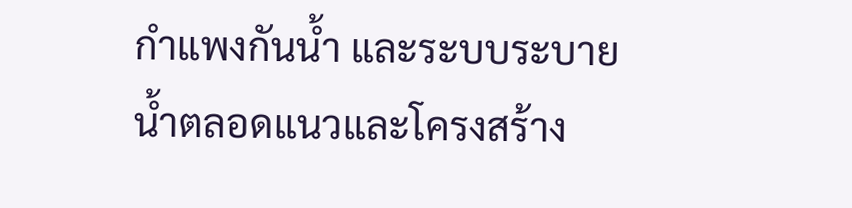กำแพงกันน้ำ และระบบระบายน้ำตลอดแนวและโครงสร้าง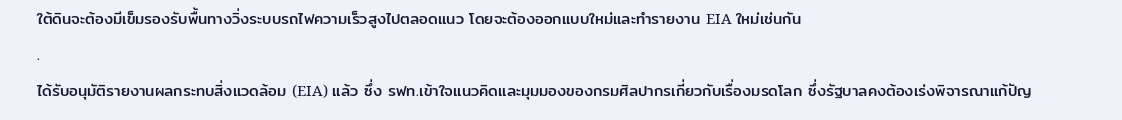ใต้ดินจะต้องมีเข็มรองรับพื้นทางวิ่งระบบรถไฟความเร็วสูงไปตลอดแนว โดยจะต้องออกแบบใหม่และทำรายงาน EIA ใหม่เช่นกัน
.
ได้รับอนุมัติรายงานผลกระทบสิ่งแวดล้อม (EIA) แล้ว ซึ่ง รฟท.เข้าใจแนวคิดและมุมมองของกรมศิลปากรเกี่ยวกับเรื่องมรดโลก ซึ่งรัฐบาลคงต้องเร่งพิจารณาแก้ปัญ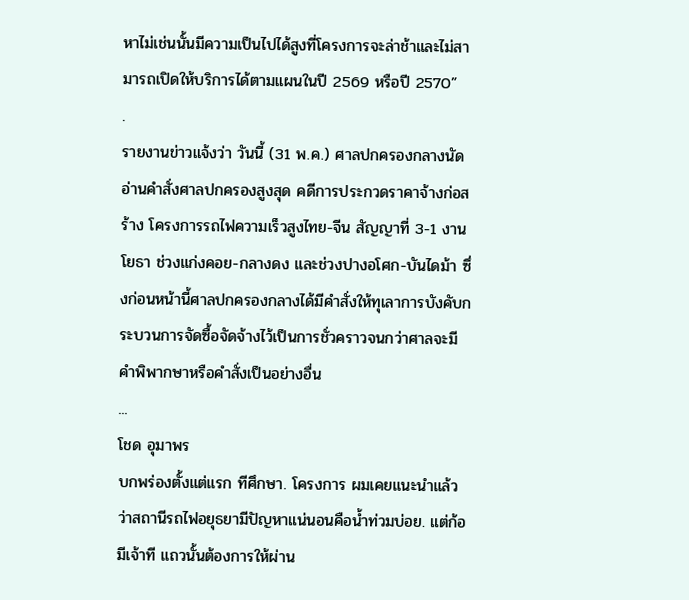หาไม่เช่นนั้นมีความเป็นไปได้สูงที่โครงการจะล่าช้าและไม่สามารถเปิดให้บริการได้ตามแผนในปี 2569 หรือปี 2570”
.
รายงานข่าวแจ้งว่า วันนี้ (31 พ.ค.) ศาลปกครองกลางนัดอ่านคำสั่งศาลปกครองสูงสุด คดีการประกวดราคาจ้างก่อสร้าง โครงการรถไฟความเร็วสูงไทย-จีน สัญญาที่ 3-1 งานโยธา ช่วงแก่งคอย-กลางดง และช่วงปางอโศก-บันไดม้า ซึ่งก่อนหน้านี้ศาลปกครองกลางได้มีคำสั่งให้ทุเลาการบังคับกระบวนการจัดซื้อจัดจ้างไว้เป็นการชั่วคราวจนกว่าศาลจะมีคำพิพากษาหรือคำสั่งเป็นอย่างอื่น
...
โชด อุมาพร
บกพร่องตั้งแต่แรก ทีศึกษา. โครงการ ผมเคยแนะนำแล้วว่าสถานีรถไฟอยุธยามีปัญหาแน่นอนคือน้ำท่วมบ่อย. แต่ก้อมีเจ้าที แถวนั้นต้องการให้ผ่าน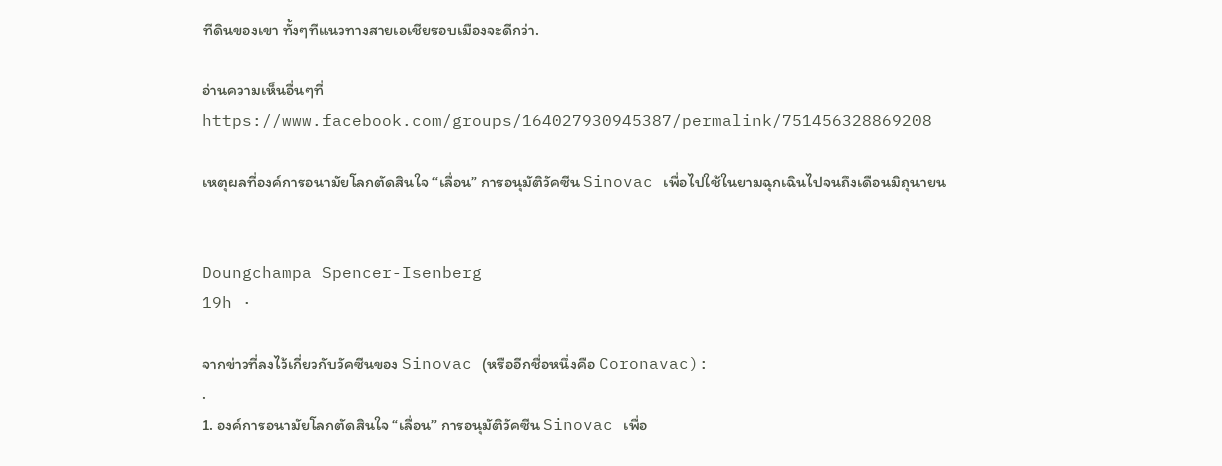ทีดินของเขา ทั้งๆทีแนวทางสายเอเชียรอบเมืองจะดีกว่า.

อ่านความเห็นอื่นๆที่
https://www.facebook.com/groups/164027930945387/permalink/751456328869208

เหตุผลที่องค์การอนามัยโลกตัดสินใจ “เลื่อน” การอนุมัติวัคซีน Sinovac เพื่อไปใช้ในยามฉุกเฉินไปจนถึงเดือนมิถุนายน


Doungchampa Spencer-Isenberg
19h ·

จากข่าวที่ลงไว้เกี่ยวกับวัคซีนของ Sinovac (หรืออีกชื่อหนึ่งคือ Coronavac):
.
1. องค์การอนามัยโลกตัดสินใจ “เลื่อน” การอนุมัติวัคซีน Sinovac เพื่อ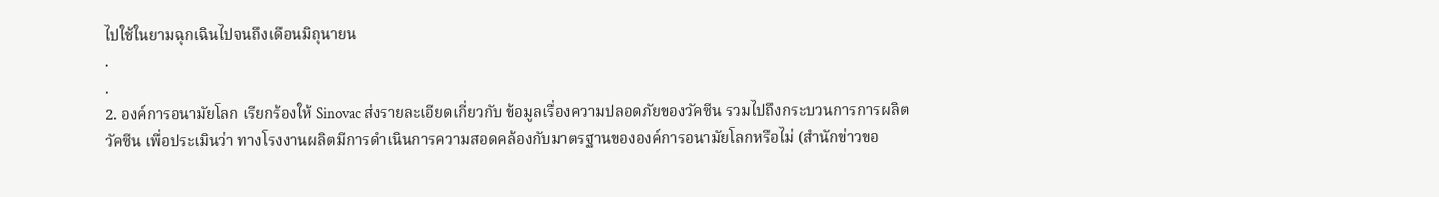ไปใช้ในยามฉุกเฉินไปจนถึงเดือนมิถุนายน
.
.
2. องค์การอนามัยโลก เรียกร้องให้ Sinovac ส่งรายละเอียดเกี่ยวกับ ข้อมูลเรื่องความปลอดภัยของวัคซีน รวมไปถึงกระบวนการการผลิตวัคซีน เพื่อประเมินว่า ทางโรงงานผลิตมีการดำเนินการความสอดคล้องกับมาตรฐานขององค์การอนามัยโลกหรือไม่ (สำนักข่าวขอ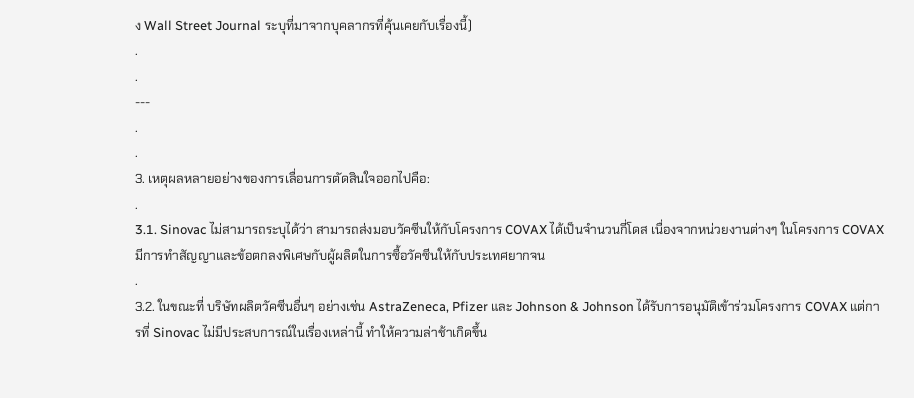ง Wall Street Journal ระบุที่มาจากบุคลากรที่คุ้นเคยกับเรื่องนี้)
.
.
---
.
.
3. เหตุผลหลายอย่างของการเลื่อนการตัดสินใจออกไปคือ:
.
3.1. Sinovac ไม่สามารถระบุได้ว่า สามารถส่งมอบวัคซีนให้กับโครงการ COVAX ได้เป็นจำนวนกี่โดส เนื่องจากหน่วยงานต่างๆ ในโครงการ COVAX มีการทำสัญญาและข้อตกลงพิเศษกับผู้ผลิตในการซื้อวัคซีนให้กับประเทศยากจน
.
3.2. ในขณะที่ บริษัทผลิตวัคซีนอื่นๆ อย่างเช่น AstraZeneca, Pfizer และ Johnson & Johnson ได้รับการอนุมัติเข้าร่วมโครงการ COVAX แต่การที่ Sinovac ไม่มีประสบการณ์ในเรื่องเหล่านี้ ทำให้ความล่าช้าเกิดขึ้น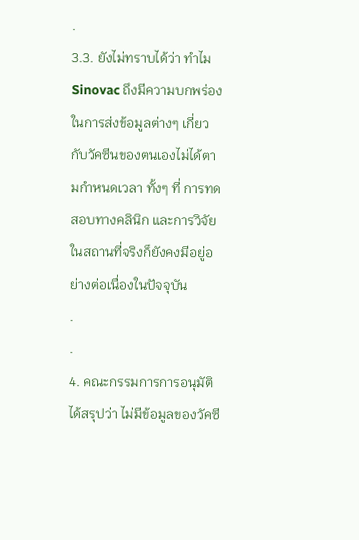.
3.3. ยังไม่ทราบได้ว่า ทำไม Sinovac ถึงมีความบกพร่องในการส่งข้อมูลต่างๆ เกี่ยวกับวัคซีนของตนเองไม่ได้ตามกำหนดเวลา ทั้งๆ ที่ การทดสอบทางคลินิก และการวิจัยในสถานที่จริงก็ยังคงมีอยู่อย่างต่อเนื่องในปัจจุบัน
.
.
4. คณะกรรมการการอนุมัติได้สรุปว่า ไม่มีข้อมูลของวัคซี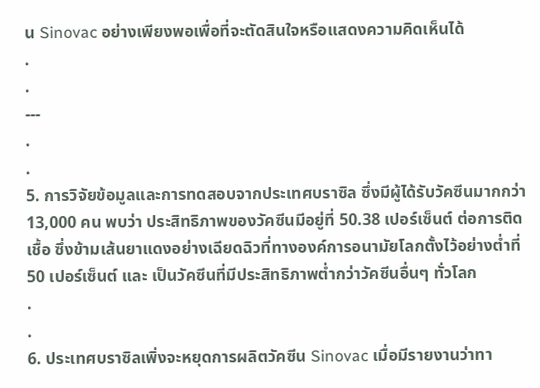น Sinovac อย่างเพียงพอเพื่อที่จะตัดสินใจหรือแสดงความคิดเห็นได้
.
.
---
.
.
5. การวิจัยข้อมูลและการทดสอบจากประเทศบราซิล ซึ่งมีผู้ได้รับวัคซีนมากกว่า 13,000 คน พบว่า ประสิทธิภาพของวัคซีนมีอยู่ที่ 50.38 เปอร์เซ็นต์ ต่อการติดเชื้อ ซึ่งข้ามเส้นยาแดงอย่างเฉียดฉิวที่ทางองค์การอนามัยโลกตั้งไว้อย่างต่ำที่ 50 เปอร์เซ็นต์ และ เป็นวัคซีนที่มีประสิทธิภาพต่ำกว่าวัคซีนอื่นๆ ทั่วโลก
.
.
6. ประเทศบราซิลเพิ่งจะหยุดการผลิตวัคซีน Sinovac เมื่อมีรายงานว่าทา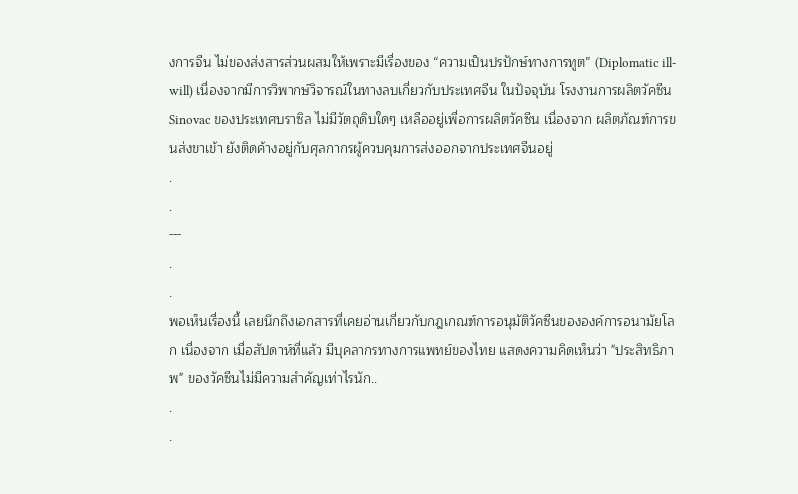งการจีน ไม่ของส่งสารส่วนผสมให้เพราะมีเรื่องของ “ความเป็นปรปักษ์ทางการทูต” (Diplomatic ill-will) เนื่องจากมีการวิพากษ์วิจารณ์ในทางลบเกี่ยวกับประเทศจีน ในปัจจุบัน โรงงานการผลิตวัคซีน Sinovac ของประเทศบราซิล ไม่มีวัตถุดิบใดๆ เหลืออยู่เพื่อการผลิตวัคซีน เนื่องจาก ผลิตภัณฑ์การขนส่งขาเข้า ยังติดค้างอยู่กับศุลกากรผู้ควบคุมการส่งออกจากประเทศจีนอยู่
.
.
---
.
.
พอเห็นเรื่องนี้ เลยนึกถึงเอกสารที่เคยอ่านเกี่ยวกับกฎเกณฑ์การอนุมัติวัคซีนขององค์การอนามัยโลก เนื่องจาก เมื่อสัปดาห์ที่แล้ว มีบุคลากรทางการแพทย์ของไทย แสดงความคิดเห็นว่า "ประสิทธิภาพ" ของวัคซีนไม่มีความสำคัญเท่าไรนัก..
.
.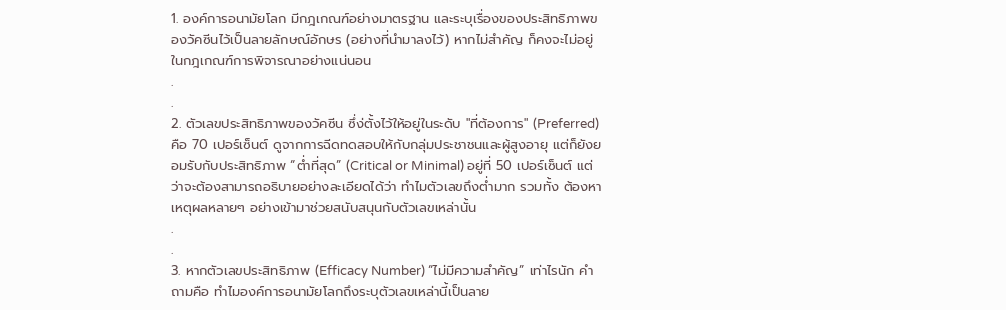1. องค์การอนามัยโลก มีกฎเกณฑ์อย่างมาตรฐาน และระบุเรื่องของประสิทธิภาพของวัคซีนไว้เป็นลายลักษณ์อักษร (อย่างที่นำมาลงไว้) หากไม่สำคัญ ก็คงจะไม่อยู่ในกฎเกณฑ์การพิจารณาอย่างแน่นอน
.
.
2. ตัวเลขประสิทธิภาพของวัคซีน ซึ่ง่ตั้งไว้ให้อยู่ในระดับ "ที่ต้องการ" (Preferred) คือ 70 เปอร์เซ็นต์ ดูจากการฉีดทดสอบให้กับกลุ่มประชาชนและผู้สูงอายุ แต่ก็ยังยอมรับกับประสิทธิภาพ “ต่ำที่สุด” (Critical or Minimal) อยู่ที่ 50 เปอร์เซ็นต์ แต่ว่าจะต้องสามารถอธิบายอย่างละเอียดได้ว่า ทำไมตัวเลขถึงต่ำมาก รวมทั้ง ต้องหาเหตุผลหลายๆ อย่างเข้ามาช่วยสนับสนุนกับตัวเลขเหล่านั้น
.
.
3. หากตัวเลขประสิทธิภาพ (Efficacy Number) “ไม่มีความสำคัญ” เท่าไรนัก คำถามคือ ทำไมองค์การอนามัยโลกถึงระบุตัวเลขเหล่านี้เป็นลาย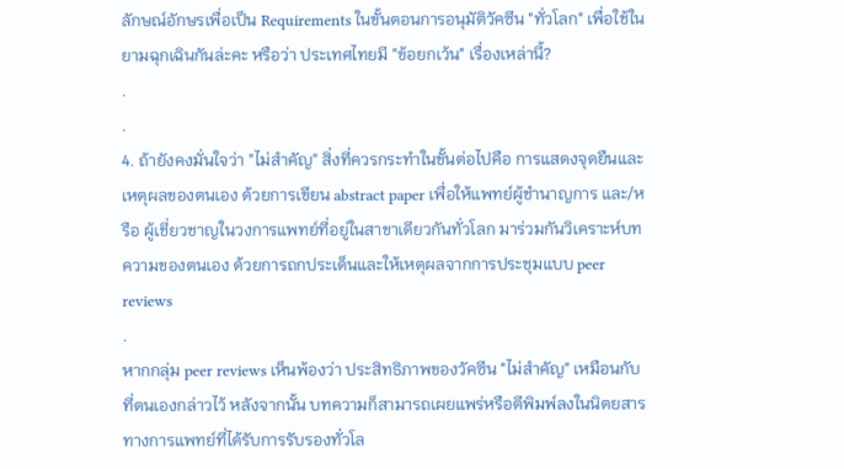ลักษณ์อักษรเพื่อเป็น Requirements ในขั้นตอนการอนุมัติวัคซีน "ทั่วโลก" เพื่อใช้ในยามฉุกเฉินกันล่ะคะ หรือว่า ประเทศไทยมี "ข้อยกเว้น" เรื่องเหล่านี้?
.
.
4. ถ้ายังคงมั่นใจว่า "ไม่สำคัญ" สิ่งที่ควรกระทำในขั้นต่อไปคือ การแสดงจุดยืนและเหตุผลของตนเอง ด้วยการเขียน abstract paper เพื่อให้แพทย์ผู้ชำนาญการ และ/หรือ ผู้เชี่ยวชาญในวงการแพทย์ที่อยู่ในสาขาเดียวกันทั่วโลก มาร่วมกันวิเคราะห์บทความของตนเอง ด้วยการถกประเด็นและให้เหตุผลจากการประชุมแบบ peer reviews
.
หากกลุ่ม peer reviews เห็นพ้องว่า ประสิทธิภาพของวัคซีน "ไม่สำคัญ" เหมือนกับที่ตนเองกล่าวไว้ หลังจากนั้น บทความก็สามารถเผยแพร่หรือตีพิมพ์ลงในนิตยสารทางการแพทย์ที่ได้รับการรับรองทั่วโล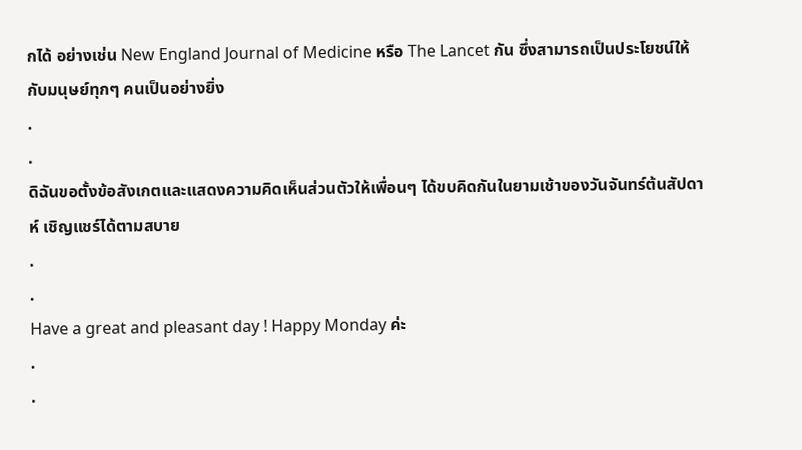กได้ อย่างเช่น New England Journal of Medicine หรือ The Lancet กัน ซึ่งสามารถเป็นประโยชน์ให้กับมนุษย์ทุกๆ คนเป็นอย่างยิ่ง
.
.
ดิฉันขอตั้งข้อสังเกตและแสดงความคิดเห็นส่วนตัวให้เพื่อนๆ ได้ขบคิดกันในยามเช้าของวันจันทร์ต้นสัปดาห์ เชิญแชร์ได้ตามสบาย
.
.
Have a great and pleasant day ! Happy Monday ค่ะ
.
.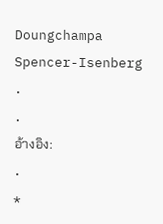Doungchampa Spencer-Isenberg
.
.
อ้างอิง:
.
*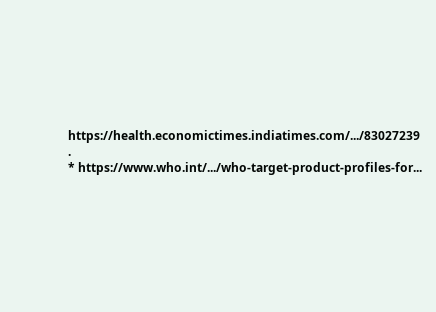https://health.economictimes.indiatimes.com/.../83027239
.
* https://www.who.int/.../who-target-product-profiles-for...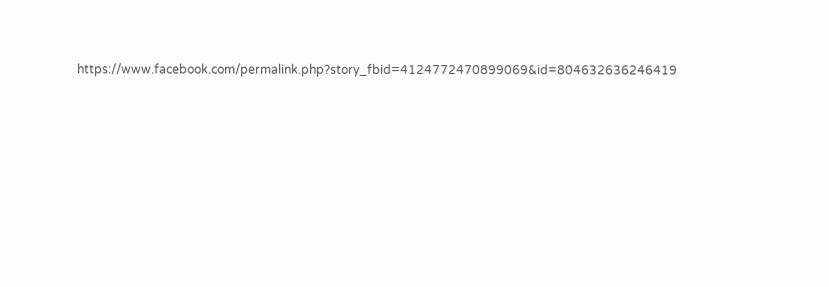https://www.facebook.com/permalink.php?story_fbid=4124772470899069&id=804632636246419